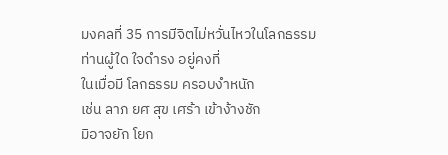มงคลที่ 35 การมีจิตไม่หวั่นไหวในโลกธรรม
ท่านผู้ใด ใจดำรง อยู่คงที่
ในเมื่อมี โลกธรรม ครอบงำหนัก
เช่น ลาภ ยศ สุข เศร้า เข้าง้างชัก
มิอาจยัก โยก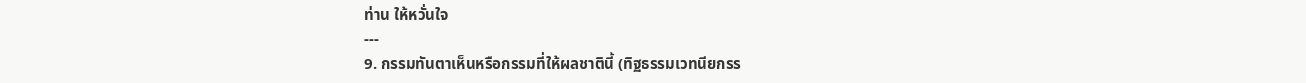ท่าน ให้หวั่นใจ
---
9. กรรมทันตาเห็นหรือกรรมที่ให้ผลชาตินี้ (ทิฐธรรมเวทนียกรร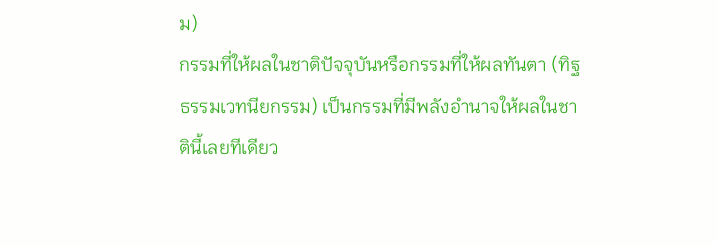ม)
กรรมที่ให้ผลในชาติปัจจุบันหรือกรรมที่ให้ผลทันตา (ทิฐธรรมเวทนียกรรม) เป็นกรรมที่มีพลังอำนาจให้ผลในชาตินี้เลยทีเดียว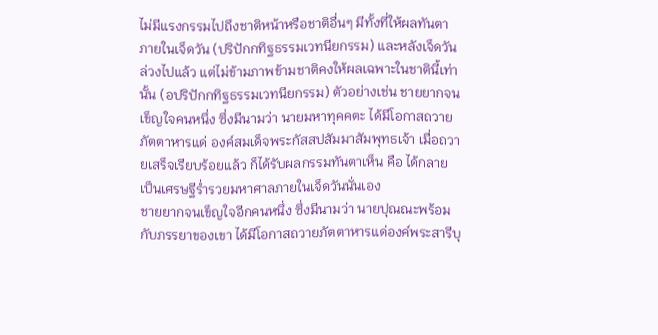ไม่มีแรงกรรมไปถึงชาติหน้าหรือชาติอื่นๆ มีทั้งที่ให้ผลทันตาภายในเจ็ดวัน (ปริปักกทิฐธรรมเวทนียกรรม) และหลังเจ็ดวันล่วงไปแล้ว แต่ไม่ข้ามภาพข้ามชาติคงให้ผลเฉพาะในชาตินี้เท่านั้น (อปริปักกทิฐธรรมเวทนียกรรม) ตัวอย่างเช่น ชายยากจนเข็ญใจคนหนึ่ง ซึ่งมีนามว่า นายมหาทุคคตะ ได้มีโอกาสถวายภัตตาหารแด่ องค์สมเด็จพระกัสสปสัมมาสัมพุทธเจ้า เมื่อถวายเสร็จเรียบร้อยแล้ว ก็ได้รับผลกรรมทันตาเห็น คือ ได้กลายเป็นเศรษฐีร่ำรวยมหาศาลภายในเจ็ดวันนั่นเอง
ชายยากจนเข็ญใจอีกคนหนึ่ง ซึ่งมีนามว่า นายปุณณะพร้อมกับภรรยาของเขา ได้มีโอกาสถวายภัตตาหารแด่องค์พระสารีบุ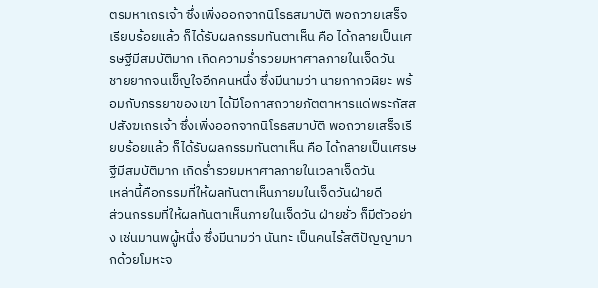ตรมหาเถรเจ้า ซึ่งเพิ่งออกจากนิโรธสมาบัติ พอถวายเสร็จเรียบร้อยแล้ว ก็ได้รับผลกรรมทันตาเห็น คือ ได้กลายเป็นเศรษฐีมีสมบัติมาก เกิดความร่ำรวยมหาศาลภายในเจ็ดวัน
ชายยากจนเข็ญใจอีกคนหนึ่ง ซึ่งมีนามว่า นายกากวฬิยะ พร้อมกับภรรยาของเขา ได้มีโอกาสถวายภัตตาหารแด่พระกัสสปสังฆเถรเจ้า ซึ่งเพิ่งออกจากนิโรธสมาบัติ พอถวายเสร็จเรียบร้อยแล้ว ก็ได้รับผลกรรมทันตาเห็น คือ ได้กลายเป็นเศรษฐีมีสมบัติมาก เกิดร่ำรวยมหาศาลภายในเวลาเจ็ดวัน
เหล่านี้คือกรรมที่ให้ผลทันตาเห็นภายมในเจ็ดวันฝ่ายดี
ส่วนกรรมที่ให้ผลทันตาเห็นภายในเจ็ดวัน ฝ่ายชั่ว ก็มีตัวอย่าง เช่นมานพผู้หนึ่ง ซึ่งมีนามว่า นันทะ เป็นคนไร้สติปัญญามากด้วยโมหะจ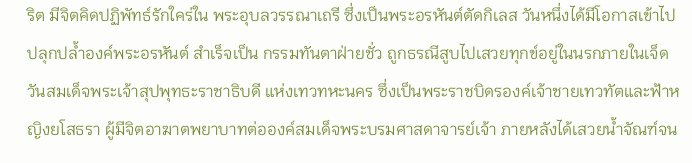ริต มีจิตคิดปฏิพัทธ์รักใคร่ใน พระอุบลวรรณาเถรี ซึ่งเป็นพระอรหันต์ตัดกิเลส วันหนึ่งได้มีโอกาสเข้าไปปลุกปล้ำองค์พระอรหันต์ สำเร็จเป็น กรรมทันตาฝ่ายชั่ว ถูกธรณีสูบไปเสวยทุกข์อยู่ในนรกภายในเจ็ดวันสมเด็จพระเจ้าสุปพุทธะราชาธิบดี แห่งเทวทหะนคร ซึ่งเป็นพระราชบิดรองค์เจ้าชายเทวทัตและฟ้าหญิงยโสธรา ผู้มีจิตอาฆาตพยาบาทต่อองค์สมเด็จพระบรมศาสดาจารย์เจ้า ภายหลังได้เสวยน้ำจัณฑ์จน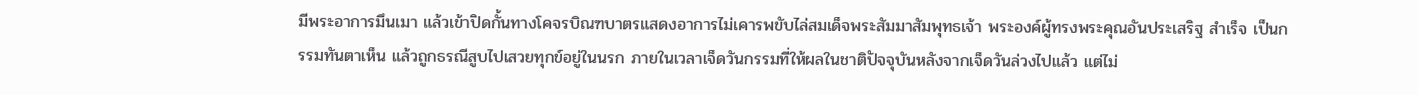มีพระอาการมึนเมา แล้วเข้าปิดกั้นทางโคจรบิณฑบาตรแสดงอาการไม่เคารพขับไล่สมเด็จพระสัมมาสัมพุทธเจ้า พระองค์ผู้ทรงพระคุณอันประเสริฐ สำเร็จ เป็นกรรมทันตาเห็น แล้วถูกธรณีสูบไปเสวยทุกข์อยู่ในนรก ภายในเวลาเจ็ดวันกรรมที่ให้ผลในชาติปัจจุบันหลังจากเจ็ดวันล่วงไปแล้ว แต่ไม่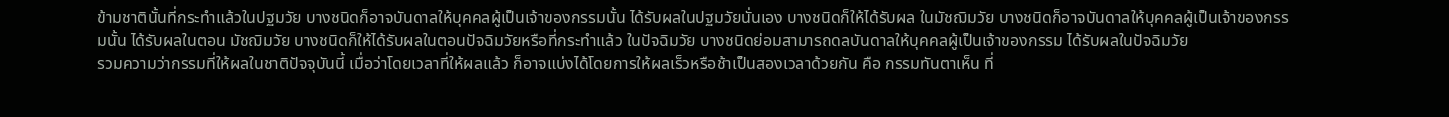ข้ามชาตินั้นที่กระทำแล้วในปฐมวัย บางชนิดก็อาจบันดาลให้บุคคลผู้เป็นเจ้าของกรรมนั้น ได้รับผลในปฐมวัยนั่นเอง บางชนิดก็ให้ได้รับผล ในมัชฌิมวัย บางชนิดก็อาจบันดาลให้บุคคลผู้เป็นเจ้าของกรรมนั้น ได้รับผลในตอน มัชฌิมวัย บางชนิดก็ให้ได้รับผลในตอนปัจฉิมวัยหรือที่กระทำแล้ว ในปัจฉิมวัย บางชนิดย่อมสามารถดลบันดาลให้บุคคลผู้เป็นเจ้าของกรรม ได้รับผลในปัจฉิมวัย
รวมความว่ากรรมที่ให้ผลในชาติปัจจุบันนี้ เมื่อว่าโดยเวลาที่ให้ผลแล้ว ก็อาจแบ่งได้โดยการให้ผลเร็วหรือช้าเป็นสองเวลาด้วยกัน คือ กรรมทันตาเห็น ที่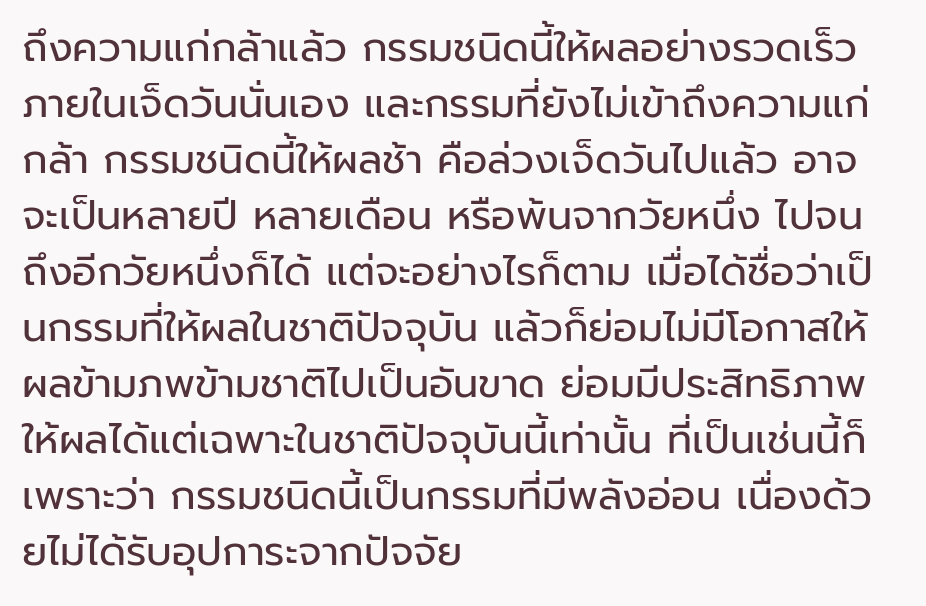ถึงความแก่กล้าแล้ว กรรมชนิดนี้ให้ผลอย่างรวดเร็วภายในเจ็ดวันนั่นเอง และกรรมที่ยังไม่เข้าถึงความแก่กล้า กรรมชนิดนี้ให้ผลช้า คือล่วงเจ็ดวันไปแล้ว อาจจะเป็นหลายปี หลายเดือน หรือพ้นจากวัยหนึ่ง ไปจนถึงอีกวัยหนึ่งก็ได้ แต่จะอย่างไรก็ตาม เมื่อได้ชื่อว่าเป็นกรรมที่ให้ผลในชาติปัจจุบัน แล้วก็ย่อมไม่มีโอกาสให้ผลข้ามภพข้ามชาติไปเป็นอันขาด ย่อมมีประสิทธิภาพให้ผลได้แต่เฉพาะในชาติปัจจุบันนี้เท่านั้น ที่เป็นเช่นนี้ก็เพราะว่า กรรมชนิดนี้เป็นกรรมที่มีพลังอ่อน เนื่องด้วยไม่ได้รับอุปการะจากปัจจัย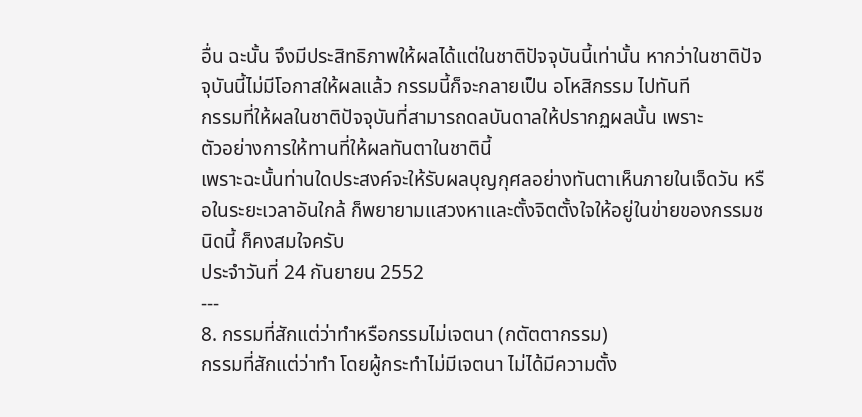อื่น ฉะนั้น จึงมีประสิทธิภาพให้ผลได้แต่ในชาติปัจจุบันนี้เท่านั้น หากว่าในชาติปัจจุบันนี้ไม่มีโอกาสให้ผลแล้ว กรรมนี้ก็จะกลายเป็น อโหสิกรรม ไปทันที
กรรมที่ให้ผลในชาติปัจจุบันที่สามารถดลบันดาลให้ปรากฏผลนั้น เพราะ
ตัวอย่างการให้ทานที่ให้ผลทันตาในชาตินี้
เพราะฉะนั้นท่านใดประสงค์จะให้รับผลบุญกุศลอย่างทันตาเห็นภายในเจ็ดวัน หรือในระยะเวลาอันใกล้ ก็พยายามแสวงหาและตั้งจิตตั้งใจให้อยู่ในข่ายของกรรมชนิดนี้ ก็คงสมใจครับ
ประจำวันที่ 24 กันยายน 2552
---
8. กรรมที่สักแต่ว่าทำหรือกรรมไม่เจตนา (กตัตตากรรม)
กรรมที่สักแต่ว่าทำ โดยผู้กระทำไม่มีเจตนา ไม่ได้มีความตั้ง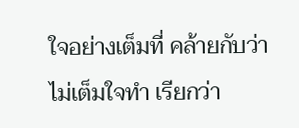ใจอย่างเต็มที่ คล้ายกับว่า ไม่เต็มใจทำ เรียกว่า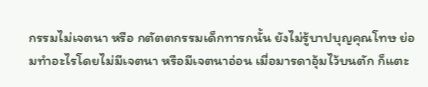กรรมไม่เจตนา หรือ กตัตตกรรมเด็กทารกนั้น ยังไม่รู้บาปบุญคุณโทษ ย่อมทำอะไรโดยไม่มีเจตนา หรือมีเจตนาอ่อน เมื่อมารดาอุ้มไว้บนตัก ก็แตะ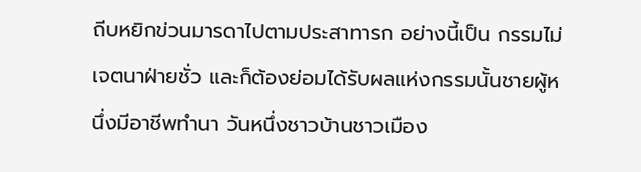ถีบหยิกข่วนมารดาไปตามประสาทารก อย่างนี้เป็น กรรมไม่เจตนาฝ่ายชั่ว และก็ต้องย่อมได้รับผลแห่งกรรมนั้นชายผู้หนึ่งมีอาชีพทำนา วันหนึ่งชาวบ้านชาวเมือง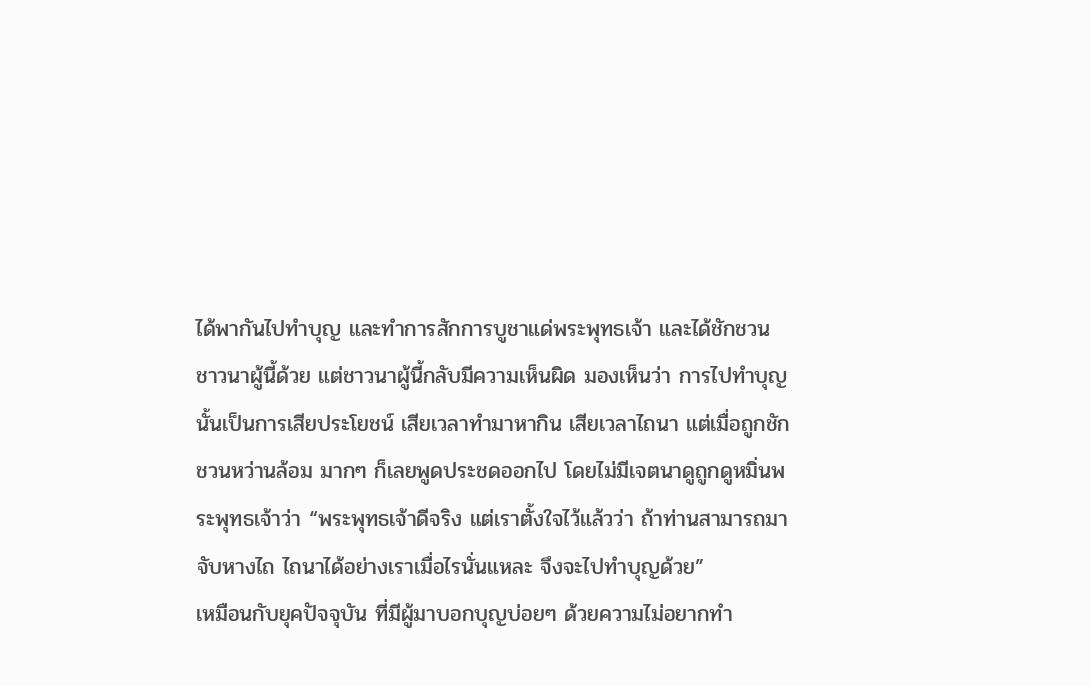ได้พากันไปทำบุญ และทำการสักการบูชาแด่พระพุทธเจ้า และได้ชักชวนชาวนาผู้นี้ด้วย แต่ชาวนาผู้นี้กลับมีความเห็นผิด มองเห็นว่า การไปทำบุญนั้นเป็นการเสียประโยชน์ เสียเวลาทำมาหากิน เสียเวลาไถนา แต่เมื่อถูกชักชวนหว่านล้อม มากๆ ก็เลยพูดประชดออกไป โดยไม่มีเจตนาดูถูกดูหมิ่นพระพุทธเจ้าว่า “พระพุทธเจ้าดีจริง แต่เราตั้งใจไว้แล้วว่า ถ้าท่านสามารถมาจับหางไถ ไถนาได้อย่างเราเมื่อไรนั่นแหละ จึงจะไปทำบุญด้วย”
เหมือนกับยุคปัจจุบัน ที่มีผู้มาบอกบุญบ่อยๆ ด้วยความไม่อยากทำ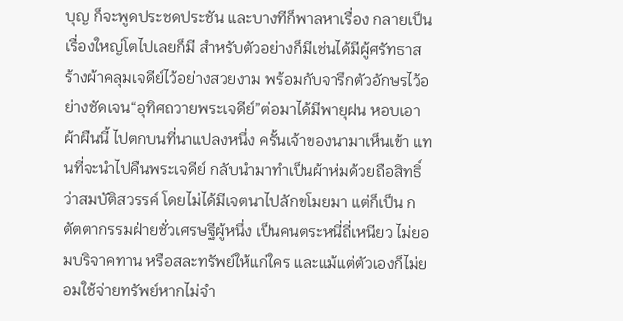บุญ ก็จะพูดประชดประชัน และบางทีก็พาลหาเรื่อง กลายเป็นเรื่องใหญ่โตไปเลยก็มี สำหรับตัวอย่างก็มีเช่นได้มีผู้ศรัทธาสร้างผ้าคลุมเจดีย์ไว้อย่างสวยงาม พร้อมกับจารึกตัวอักษรไว้อย่างชัดเจน“อุทิศถวายพระเจดีย์”ต่อมาได้มีพายุฝน หอบเอาผ้าผืนนี้ ไปตกบนที่นาแปลงหนึ่ง ครั้นเจ้าของนามาเห็นเข้า แทนที่จะนำไปคืนพระเจดีย์ กลับนำมาทำเป็นผ้าห่มด้วยถือสิทธิ์ว่าสมบัติสวรรค์ โดยไม่ได้มีเจตนาไปลักขโมยมา แต่ก็เป็น กตัตตากรรมฝ่ายชั่วเศรษฐีผู้หนึ่ง เป็นคนตระหนี่ถี่เหนียว ไม่ยอมบริจาคทาน หรือสละทรัพย์ให้แก่ใคร และแม้แต่ตัวเองก็ไม่ยอมใช้จ่ายทรัพย์หากไม่จำ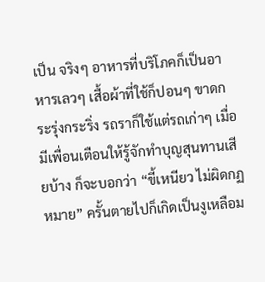เป็น จริงๆ อาหารที่บริโภคก็เป็นอาหารเลวๆ เสื้อผ้าที่ใช้ก็ปอนๆ ขาดกระรุ่งกระริ่ง รถราก็ใช้แต่รถเก่าๆ เมื่อมีเพื่อนเตือนให้รู้จักทำบุญสุนทานเสียบ้าง ก็จะบอกว่า “ขี้เหนียว ไม่ผิดกฏหมาย” ครั้นตายไปก็เกิดเป็นงูเหลือม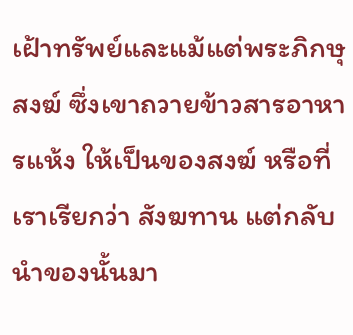เฝ้าทรัพย์และแม้แต่พระภิกษุสงฆ์ ซึ่งเขาถวายข้าวสารอาหารแห้ง ให้เป็นของสงฆ์ หรือที่เราเรียกว่า สังฆทาน แต่กลับนำของนั้นมา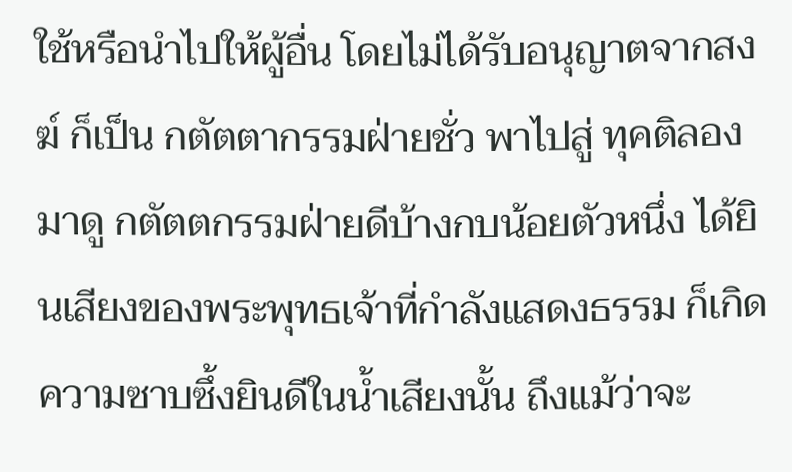ใช้หรือนำไปให้ผู้อื่น โดยไม่ได้รับอนุญาตจากสงฆ์ ก็เป็น กตัตตากรรมฝ่ายชั่ว พาไปสู่ ทุคติลองมาดู กตัตตกรรมฝ่ายดีบ้างกบน้อยตัวหนึ่ง ได้ยินเสียงของพระพุทธเจ้าที่กำลังแสดงธรรม ก็เกิดความซาบซึ้งยินดีในน้ำเสียงนั้น ถึงแม้ว่าจะ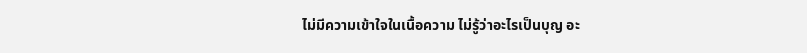ไม่มีความเข้าใจในเนื้อความ ไม่รู้ว่าอะไรเป็นบุญ อะ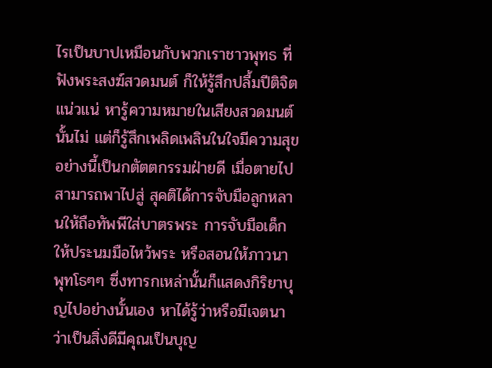ไรเป็นบาปเหมือนกับพวกเราชาวพุทธ ที่ฟังพระสงฆ์สวดมนต์ ก็ให้รู้สึกปลื้มปีติจิตแน่วแน่ หารู้ความหมายในเสียงสวดมนต์นั้นไม่ แต่ก็รู้สึกเพลิดเพลินในใจมีความสุข อย่างนี้เป็นกตัตตกรรมฝ่ายดี เมื่อตายไปสามารถพาไปสู่ สุคติได้การจับมือลูกหลานให้ถือทัพพีใส่บาตรพระ การจับมือเด็กให้ประนมมือไหว้พระ หรือสอนให้ภาวนา พุทโธๆๆ ซึ่งทารกเหล่านั้นก็แสดงกิริยาบุญไปอย่างนั้นเอง หาได้รู้ว่าหรือมีเจตนาว่าเป็นสิ่งดีมีคุณเป็นบุญ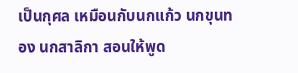เป็นกุศล เหมือนกับนกแก้ว นกขุนทอง นกสาลิกา สอนให้พูด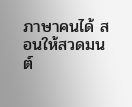ภาษาคนได้ สอนให้สวดมนต์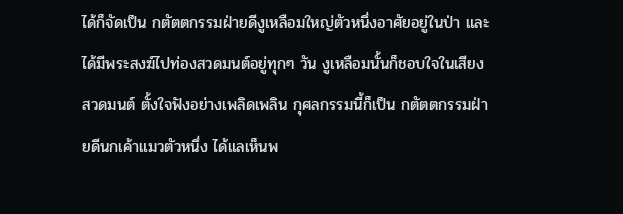ได้ก็จัดเป็น กตัตตกรรมฝ่ายดีงูเหลือมใหญ่ตัวหนึ่งอาศัยอยู่ในป่า และได้มีพระสงฆ์ไปท่องสวดมนต์อยู่ทุกๆ วัน งูเหลือมนั้นก็ชอบใจในเสียงสวดมนต์ ตั้งใจฟังอย่างเพลิดเพลิน กุศลกรรมนี้ก็เป็น กตัตตกรรมฝ่ายดีนกเค้าแมวตัวหนึ่ง ได้แลเห็นพ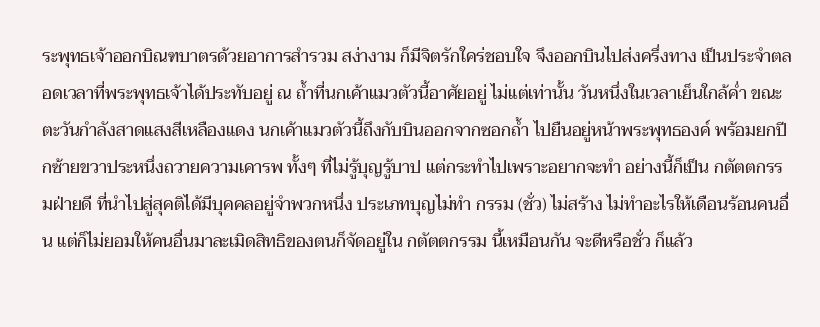ระพุทธเจ้าออกบิณฑบาตรด้วยอาการสำรวม สง่างาม ก็มีจิตรักใคร่ชอบใจ จึงออกบินไปส่งครึ่งทาง เป็นประจำตลอดเวลาที่พระพุทธเจ้าได้ประทับอยู่ ณ ถ้ำที่นกเค้าแมวตัวนี้อาศัยอยู่ ไม่แต่เท่านั้น วันหนึ่งในเวลาเย็นใกล้ค่ำ ขณะตะวันกำลังสาดแสงสีเหลืองแดง นกเค้าแมวตัวนี้ถึงกับบินออกจากซอกถ้ำ ไปยืนอยู่หน้าพระพุทธองค์ พร้อมยกปีกซ้ายขวาประหนึ่งถวายความเคารพ ทั้งๆ ที่ไม่รู้บุญรู้บาป แต่กระทำไปเพราะอยากจะทำ อย่างนี้ก็เป็น กตัตตกรรมฝ่ายดี ที่นำไปสู่สุคติได้มีบุคคลอยู่จำพวกหนึ่ง ประเภทบุญไม่ทำ กรรม (ชั่ว) ไม่สร้าง ไม่ทำอะไรให้เดือนร้อนคนอื่น แต่ก็ไม่ยอมให้คนอื่นมาละเมิดสิทธิของตนก็จัดอยู่ใน กตัตตกรรม นี้เหมือนกัน จะดีหรือชั่ว ก็แล้ว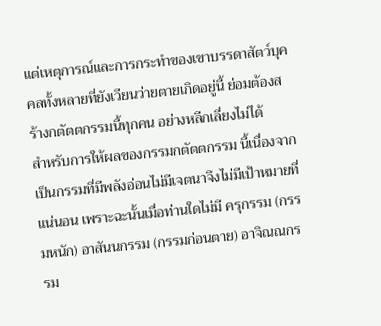แต่เหตุการณ์และการกระทำของเขาบรรดาสัตว์บุคคลทั้งหลายที่ยังเวียนว่ายตายเกิดอยู่นี้ ย่อมต้องสร้างกตัตตกรรมนี้ทุกคน อย่างหลีกเลี่ยงไม่ได้
สำหรับการให้ผลของกรรมกตัตตกรรม นี้เนื่องจากเป็นกรรมที่มีพลังอ่อนไม่มีเจตนาจึงไม่มีเป้าหมายที่แน่นอน เพราะฉะนั้นเมื่อท่านใดไม่มี ครุกรรม (กรรมหนัก) อาสันนกรรม (กรรมก่อนตาย) อาจิณณกรรม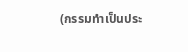(กรรมทำเป็นประ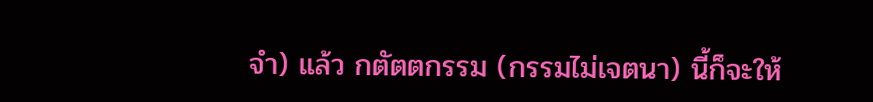จำ) แล้ว กตัตตกรรม (กรรมไม่เจตนา) นี้ก็จะให้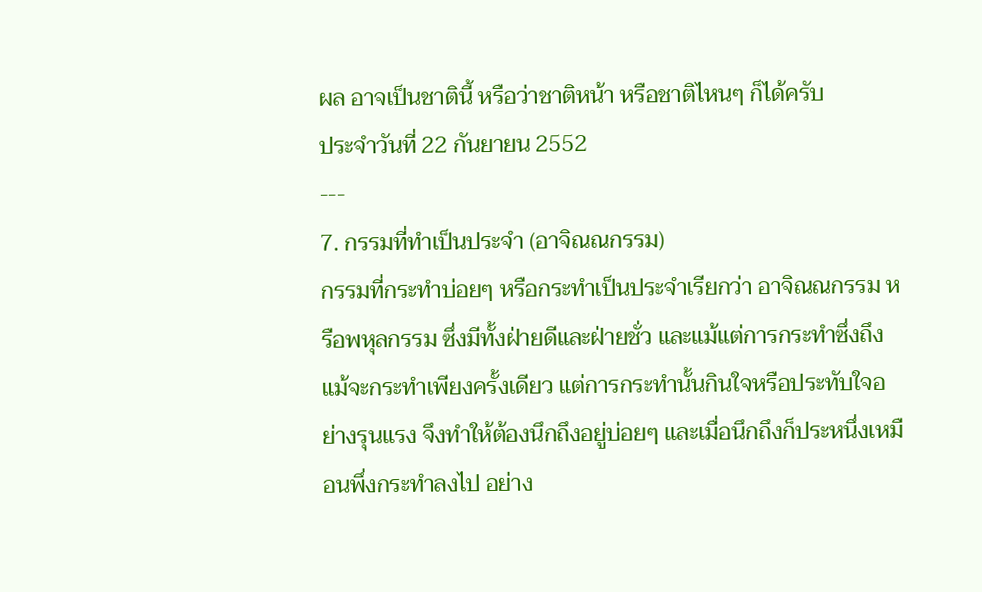ผล อาจเป็นชาตินี้ หรือว่าชาติหน้า หรือชาติไหนๆ ก็ได้ครับ
ประจำวันที่ 22 กันยายน 2552
---
7. กรรมที่ทำเป็นประจำ (อาจิณณกรรม)
กรรมที่กระทำบ่อยๆ หรือกระทำเป็นประจำเรียกว่า อาจิณณกรรม หรือพหุลกรรม ซึ่งมีทั้งฝ่ายดีและฝ่ายชั่ว และแม้แต่การกระทำซึ่งถึงแม้จะกระทำเพียงครั้งเดียว แต่การกระทำนั้นกินใจหรือประทับใจอย่างรุนแรง จึงทำให้ต้องนึกถึงอยู่บ่อยๆ และเมื่อนึกถึงก็ประหนึ่งเหมือนพึ่งกระทำลงไป อย่าง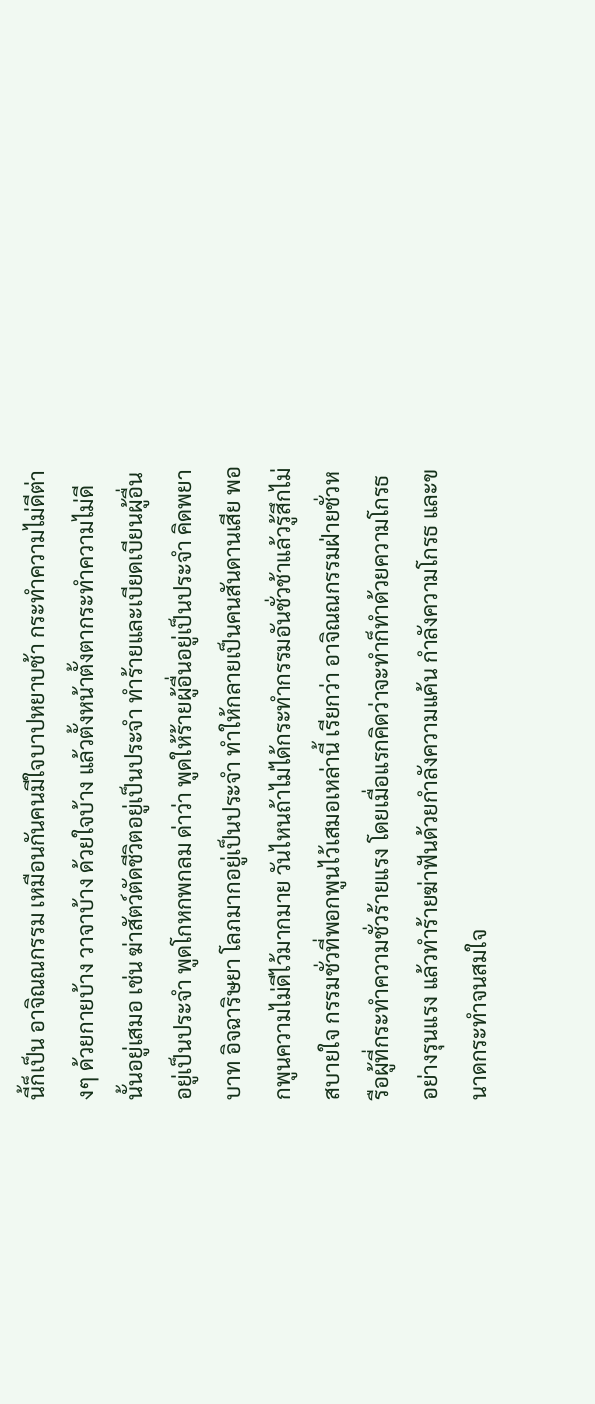นี้ก็เป็น อาจิณณกรรม เหมือนกันคนมีใจบาปหยาบช้า กระทำความไม่ดีต่างๆ ด้วยกายบ้าง วาจาบ้าง ด้วยใจบ้าง แล้วตั้งหน้าตั้งตากระทำความไม่ดีนั้นอยู่เสมอ เช่น ฆ่าสัตว์ตัดชีวิตอยู่เป็นประจำ ทำร้ายและเบียดเบียนผู้อื่นอยู่เป็นประจำ พูดโกหกพกลม ด่าว่า พูดให้ร้ายผู้อื่นอยู่เป็นประจำ คิดพยาบาท อิจฉาริษยา โลภมากอยู่เป็นประจำ ทำให้กลายเป็นคนสันดานเสีย พอกพูนความไม่ดีไว้มากมาย วันไหนถ้าไม่ได้กระทำกรรมอันชั่วช้าแล้วรู้สึกไม่สบายใจ กรรมชั่วที่พอกพูนไว้เสมอเหล่านี้ เรียกว่า อาจิณณกรรมฝ่ายชั่วหรือผู้ที่กระทำความชั่วร้ายแรง โดยเมื่อแรกคิดว่าจะทำก็ทำด้วยความโกรธอย่างรุนแรง แล้วทำร้ายฆ่าฟันด้วยกำลังความแค้น กำลังความโกรธ และขนาดกระทำจนสมใจ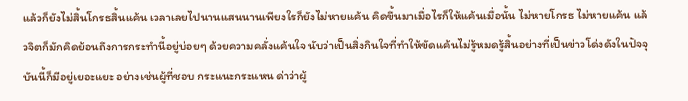แล้วก็ยังไม่สิ้นโกรธสิ้นแค้น เวลาเลยไปนานแสนนานเพียงใรก็ยังไม่หายแค้น คิดขึ้นมาเมื่อไรก็ให้แค้นเมื่อนั้น ไม่หายโกรธ ไม่หายแค้น แล้วจิตก็มักคิดย้อนถึงการกระทำนี้อยู่บ่อยๆ ด้วยความคลั่งแค้นใจ นับว่าเป็นสิ่งกินใจที่ทำให้ขัดแค้นไม่รู้หมดรู้สิ้นอย่างที่เป็นข่าวโด่งดังในปัจจุบันนี้ก็มีอยู่เยอะแยะ อย่างเช่นผู้ที่ชอบ กระแนะกระแหน ด่าว่าผู้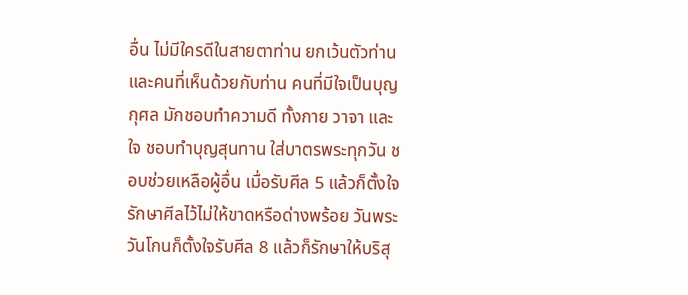อื่น ไม่มีใครดีในสายตาท่าน ยกเว้นตัวท่าน และคนที่เห็นด้วยกับท่าน คนที่มีใจเป็นบุญกุศล มักชอบทำความดี ทั้งกาย วาจา และใจ ชอบทำบุญสุนทาน ใส่บาตรพระทุกวัน ชอบช่วยเหลือผู้อื่น เมื่อรับศีล 5 แล้วก็ตั้งใจรักษาศีลไว้ไม่ให้ขาดหรือด่างพร้อย วันพระวันโกนก็ตั้งใจรับศีล 8 แล้วก็รักษาให้บริสุ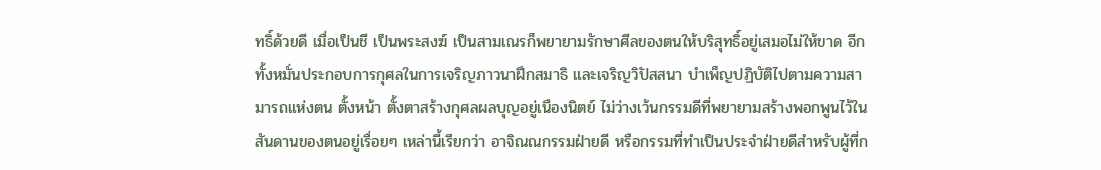ทธิ์ด้วยดี เมื่อเป็นชี เป็นพระสงฆ์ เป็นสามเณรก็พยายามรักษาศีลของตนให้บริสุทธิ์อยู่เสมอไม่ให้ขาด อีกทั้งหมั่นประกอบการกุศลในการเจริญภาวนาฝึกสมาธิ และเจริญวิปัสสนา บำเพ็ญปฏิบัติไปตามความสามารถแห่งตน ตั้งหน้า ตั้งตาสร้างกุศลผลบุญอยู่เนืองนิตย์ ไม่ว่างเว้นกรรมดีที่พยายามสร้างพอกพูนไว้ในสันดานของตนอยู่เรื่อยๆ เหล่านี้เรียกว่า อาจิณณกรรมฝ่ายดี หรือกรรมที่ทำเป็นประจำฝ่ายดีสำหรับผู้ที่ก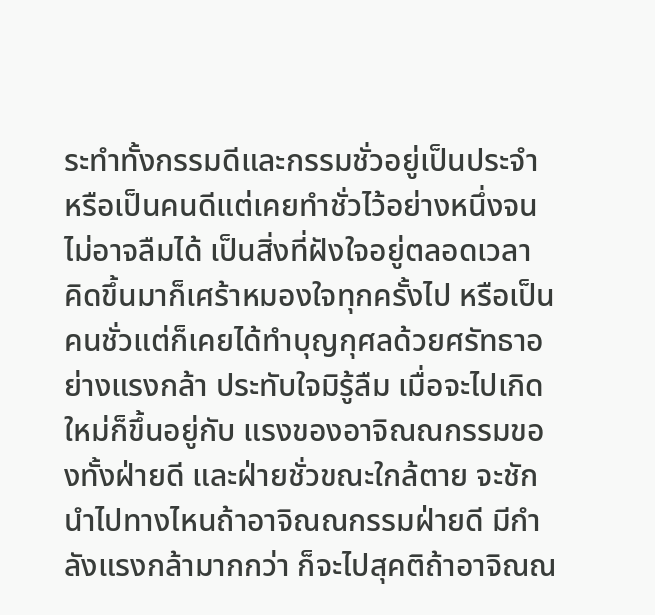ระทำทั้งกรรมดีและกรรมชั่วอยู่เป็นประจำ หรือเป็นคนดีแต่เคยทำชั่วไว้อย่างหนึ่งจนไม่อาจลืมได้ เป็นสิ่งที่ฝังใจอยู่ตลอดเวลา คิดขึ้นมาก็เศร้าหมองใจทุกครั้งไป หรือเป็นคนชั่วแต่ก็เคยได้ทำบุญกุศลด้วยศรัทธาอย่างแรงกล้า ประทับใจมิรู้ลืม เมื่อจะไปเกิดใหม่ก็ขึ้นอยู่กับ แรงของอาจิณณกรรมของทั้งฝ่ายดี และฝ่ายชั่วขณะใกล้ตาย จะชักนำไปทางไหนถ้าอาจิณณกรรมฝ่ายดี มีกำลังแรงกล้ามากกว่า ก็จะไปสุคติถ้าอาจิณณ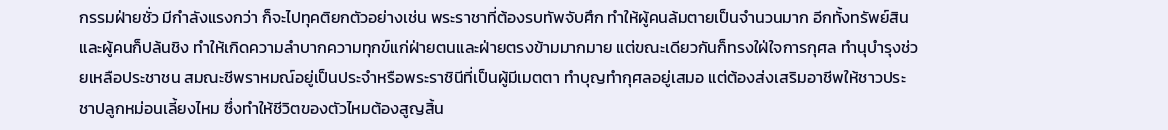กรรมฝ่ายชั่ว มีกำลังแรงกว่า ก็จะไปทุคติยกตัวอย่างเช่น พระราชาที่ต้องรบทัพจับศึก ทำให้ผู้คนล้มตายเป็นจำนวนมาก อีกทั้งทรัพย์สินและผู้คนก็ปล้นชิง ทำให้เกิดความลำบากความทุกข์แก่ฝ่ายตนและฝ่ายตรงข้ามมากมาย แต่ขณะเดียวกันก็ทรงใฝ่ใจการกุศล ทำนุบำรุงช่วยเหลือประชาชน สมณะชีพราหมณ์อยู่เป็นประจำหรือพระราชินีที่เป็นผู้มีเมตตา ทำบุญทำกุศลอยู่เสมอ แต่ต้องส่งเสริมอาชีพให้ชาวประชาปลูกหม่อนเลี้ยงไหม ซึ่งทำให้ชีวิตของตัวไหมต้องสูญสิ้น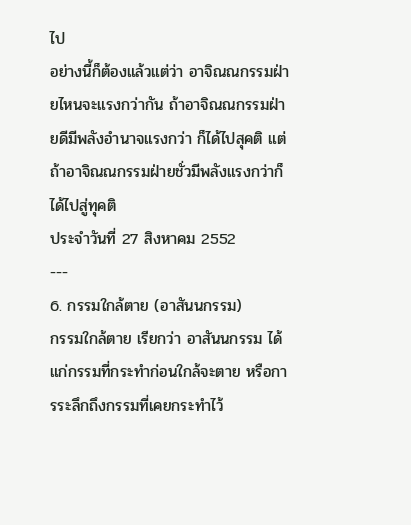ไป
อย่างนี้ก็ต้องแล้วแต่ว่า อาจิณณกรรมฝ่ายไหนจะแรงกว่ากัน ถ้าอาจิณณกรรมฝ่ายดีมีพลังอำนาจแรงกว่า ก็ได้ไปสุคติ แต่ถ้าอาจิณณกรรมฝ่ายชั่วมีพลังแรงกว่าก็ได้ไปสู่ทุคติ
ประจำวันที่ 27 สิงหาคม 2552
---
6. กรรมใกล้ตาย (อาสันนกรรม)
กรรมใกล้ตาย เรียกว่า อาสันนกรรม ได้แก่กรรมที่กระทำก่อนใกล้จะตาย หรือการระลึกถึงกรรมที่เคยกระทำไว้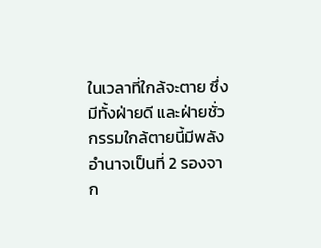ในเวลาที่ใกล้จะตาย ซึ่งมีทั้งฝ่ายดี และฝ่ายชั่วกรรมใกล้ตายนี้มีพลังอำนาจเป็นที่ 2 รองจาก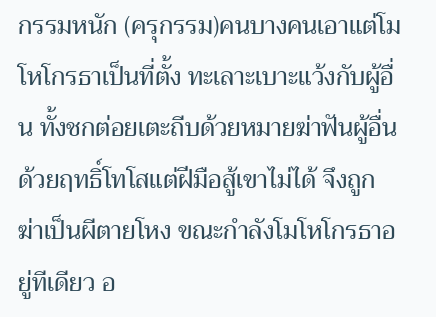กรรมหนัก (ครุกรรม)คนบางคนเอาแต่โมโหโกรธาเป็นที่ตั้ง ทะเลาะเบาะแว้งกับผู้อื่น ทั้งชกต่อยเตะถีบด้วยหมายฆ่าฟันผู้อื่นด้วยฤทธิ์โทโสแต่ฝีมือสู้เขาไม่ได้ จึงถูกฆ่าเป็นผีตายโหง ขณะกำลังโมโหโกรธาอยู่ทีเดียว อ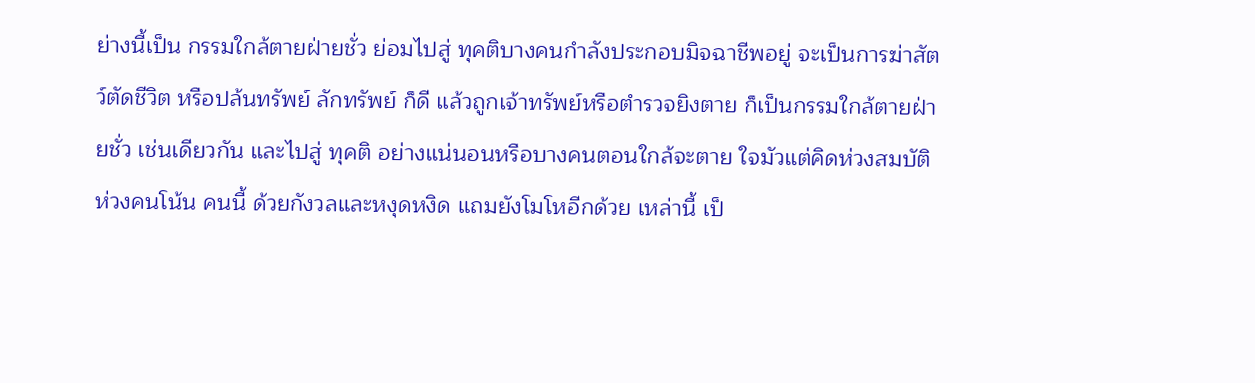ย่างนี้เป็น กรรมใกล้ตายฝ่ายชั่ว ย่อมไปสู่ ทุคติบางคนกำลังประกอบมิจฉาชีพอยู่ จะเป็นการฆ่าสัตว์ตัดชีวิต หรือปล้นทรัพย์ ลักทรัพย์ ก็ดี แล้วถูกเจ้าทรัพย์หรือตำรวจยิงตาย ก็เป็นกรรมใกล้ตายฝ่ายชั่ว เช่นเดียวกัน และไปสู่ ทุคติ อย่างแน่นอนหรือบางคนตอนใกล้จะตาย ใจมัวแต่คิดห่วงสมบัติ ห่วงคนโน้น คนนี้ ด้วยกังวลและหงุดหงิด แถมยังโมโหอีกด้วย เหล่านี้ เป็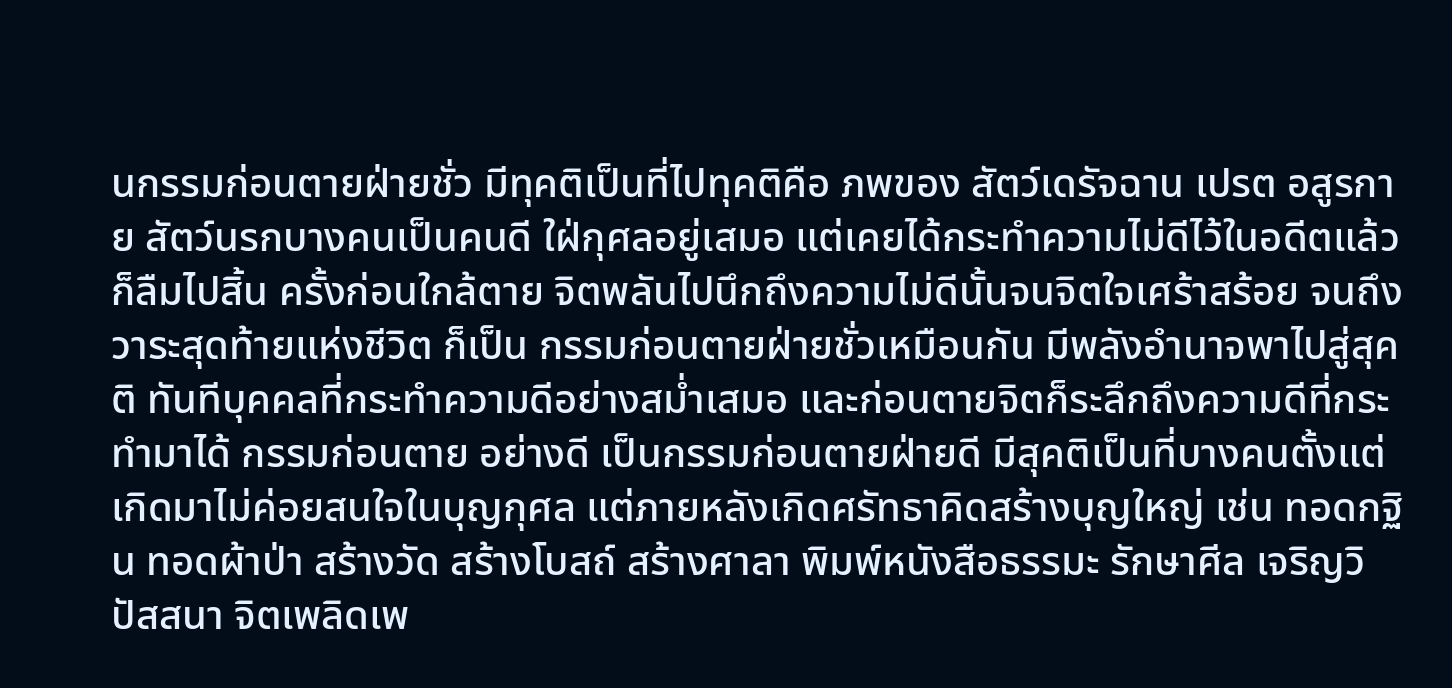นกรรมก่อนตายฝ่ายชั่ว มีทุคติเป็นที่ไปทุคติคือ ภพของ สัตว์เดรัจฉาน เปรต อสูรกาย สัตว์นรกบางคนเป็นคนดี ใฝ่กุศลอยู่เสมอ แต่เคยได้กระทำความไม่ดีไว้ในอดีตแล้วก็ลืมไปสิ้น ครั้งก่อนใกล้ตาย จิตพลันไปนึกถึงความไม่ดีนั้นจนจิตใจเศร้าสร้อย จนถึงวาระสุดท้ายแห่งชีวิต ก็เป็น กรรมก่อนตายฝ่ายชั่วเหมือนกัน มีพลังอำนาจพาไปสู่สุคติ ทันทีบุคคลที่กระทำความดีอย่างสม่ำเสมอ และก่อนตายจิตก็ระลึกถึงความดีที่กระทำมาได้ กรรมก่อนตาย อย่างดี เป็นกรรมก่อนตายฝ่ายดี มีสุคติเป็นที่บางคนตั้งแต่เกิดมาไม่ค่อยสนใจในบุญกุศล แต่ภายหลังเกิดศรัทธาคิดสร้างบุญใหญ่ เช่น ทอดกฐิน ทอดผ้าป่า สร้างวัด สร้างโบสถ์ สร้างศาลา พิมพ์หนังสือธรรมะ รักษาศีล เจริญวิปัสสนา จิตเพลิดเพ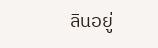ลินอยู่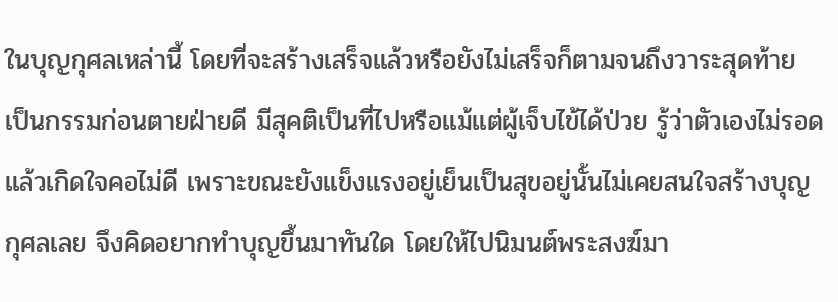ในบุญกุศลเหล่านี้ โดยที่จะสร้างเสร็จแล้วหรือยังไม่เสร็จก็ตามจนถึงวาระสุดท้าย เป็นกรรมก่อนตายฝ่ายดี มีสุคติเป็นที่ไปหรือแม้แต่ผู้เจ็บไข้ได้ป่วย รู้ว่าตัวเองไม่รอดแล้วเกิดใจคอไม่ดี เพราะขณะยังแข็งแรงอยู่เย็นเป็นสุขอยู่นั้นไม่เคยสนใจสร้างบุญกุศลเลย จึงคิดอยากทำบุญขึ้นมาทันใด โดยให้ไปนิมนต์พระสงฆ์มา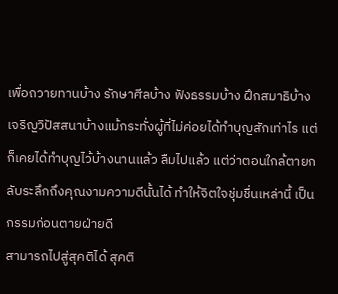เพื่อถวายทานบ้าง รักษาศีลบ้าง ฟังธรรมบ้าง ฝึกสมาธิบ้าง เจริญวิปัสสนาบ้างแม้กระทั่งผู้ที่ไม่ค่อยได้ทำบุญสักเท่าไร แต่ก็เคยได้ทำบุญไว้บ้างนานแล้ว ลืมไปแล้ว แต่ว่าตอนใกล้ตายกลับระลึกถึงคุณงามความดีนั้นได้ ทำให้จิตใจชุ่มชื่นเหล่านี้ เป็นกรรมก่อนตายฝ่ายดี
สามารถไปสู่สุคติได้ สุคติ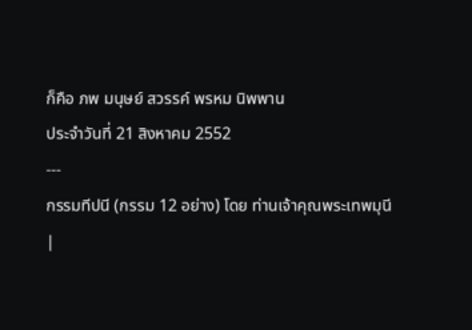ก็คือ ภพ มนุษย์ สวรรค์ พรหม นิพพาน
ประจำวันที่ 21 สิงหาคม 2552
---
กรรมทีปนี (กรรม 12 อย่าง) โดย ท่านเจ้าคุณพระเทพมุนี
|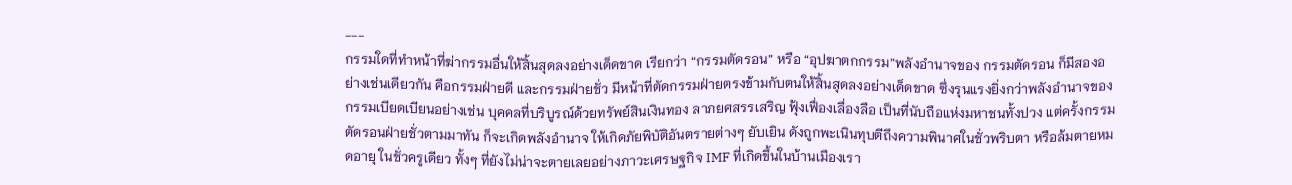---
กรรมใดที่ทำหน้าที่ฆ่ากรรมอื่นให้สิ้นสุดลงอย่างเด็ดขาด เรียกว่า “กรรมตัดรอน” หรือ “อุปฆาตกกรรม”พลังอำนาจของ กรรมตัดรอน ก็มีสองอย่างเช่นเดียวกัน คือกรรมฝ่ายดี และกรรมฝ่ายชั่ว มีหน้าที่ตัดกรรมฝ่ายตรงข้ามกับตนให้สิ้นสุดลงอย่างเด็ดขาด ซึ่งรุนแรงยิ่งกว่าพลังอำนาจของกรรมเบียดเบียนอย่างเช่น บุคคลที่บริบูรณ์ด้วยทรัพย์สินเงินทอง ลาภยศสรรเสริญ ฟุ้งเฟื่องเลื่องลือ เป็นที่นับถือแห่งมหาชนทั้งปวง แต่ครั้งกรรมตัดรอนฝ่ายชั่วตามมาทัน ก็จะเกิดพลังอำนาจ ให้เกิดภัยพิบัติอันตรายต่างๆ ยับเยิน ดังถูกพะเนินทุบตีถึงความพินาศในชั่วพริบตา หรือล้มตายหมดอายุ ในชั่วครูเดียว ทั้งๆ ที่ยังไม่น่าจะตายเลยอย่างภาวะเศรษฐกิจ IMF ที่เกิดขึ้นในบ้านเมืองเรา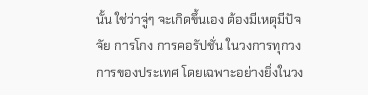นั้น ใช่ว่าจู่ๆ จะเกิดขึ้นเอง ต้องมีเหตุมีปัจจัย การโกง การคอรัปชั่น ในวงการทุกวงการของประเทศ โดยเฉพาะอย่างยิ่งในวง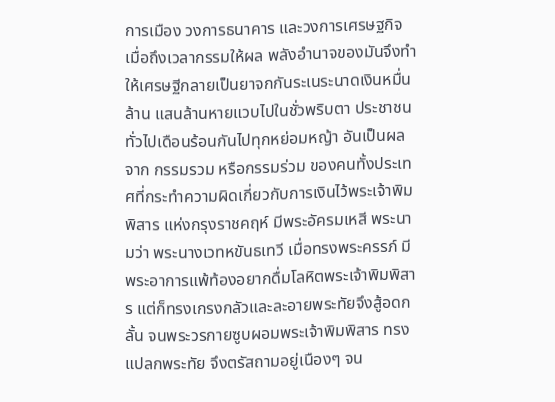การเมือง วงการธนาคาร และวงการเศรษฐกิจ เมื่อถึงเวลากรรมให้ผล พลังอำนาจของมันจึงทำให้เศรษฐีกลายเป็นยาจกกันระเนระนาดเงินหมื่นล้าน แสนล้านหายแวบไปในชั่วพริบตา ประชาชนทั่วไปเดือนร้อนกันไปทุกหย่อมหญ้า อันเป็นผลจาก กรรมรวม หรือกรรมร่วม ของคนทั้งประเทศที่กระทำความผิดเกี่ยวกับการเงินไว้พระเจ้าพิมพิสาร แห่งกรุงราชคฤห์ มีพระอัครมเหสี พระนามว่า พระนางเวทหขันธเทวี เมื่อทรงพระครรภ์ มีพระอาการแพ้ท้องอยากดื่มโลหิตพระเจ้าพิมพิสาร แต่ก็ทรงเกรงกลัวและละอายพระทัยจึงสู้อดกลั้น จนพระวรกายซูบผอมพระเจ้าพิมพิสาร ทรงแปลกพระทัย จึงตรัสถามอยู่เนืองๆ จน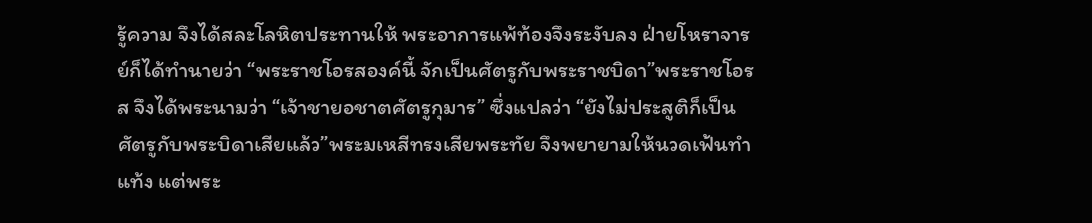รู้ความ จึงได้สละโลหิตประทานให้ พระอาการแพ้ท้องจึงระงับลง ฝ่ายโหราจารย์ก็ได้ทำนายว่า “พระราชโอรสองค์นี้ จักเป็นศัตรูกับพระราชบิดา”พระราชโอรส จึงได้พระนามว่า “เจ้าชายอชาตศัตรูกุมาร” ซึ่งแปลว่า “ยังไม่ประสูติก็เป็นศัตรูกับพระบิดาเสียแล้ว”พระมเหสีทรงเสียพระทัย จึงพยายามให้นวดเฟ้นทำแท้ง แต่พระ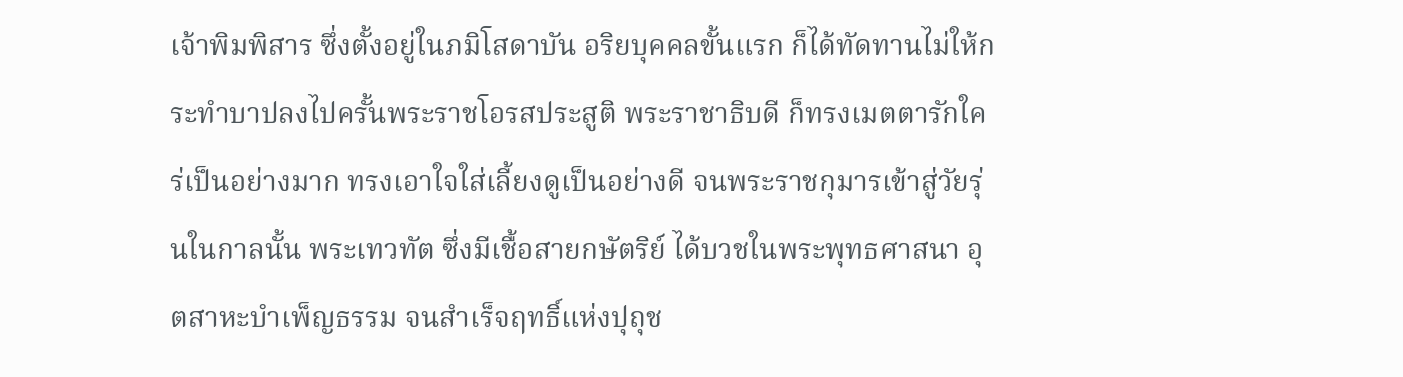เจ้าพิมพิสาร ซึ่งตั้งอยู่ในภมิโสดาบัน อริยบุคคลขั้นแรก ก็ได้ทัดทานไม่ให้กระทำบาปลงไปครั้นพระราชโอรสประสูติ พระราชาธิบดี ก็ทรงเมตตารักใคร่เป็นอย่างมาก ทรงเอาใจใส่เลี้ยงดูเป็นอย่างดี จนพระราชกุมารเข้าสู่วัยรุ่นในกาลนั้น พระเทวทัต ซึ่งมีเชื้อสายกษัตริย์ ได้บวชในพระพุทธศาสนา อุตสาหะบำเพ็ญธรรม จนสำเร็จฤทธิ์แห่งปุถุช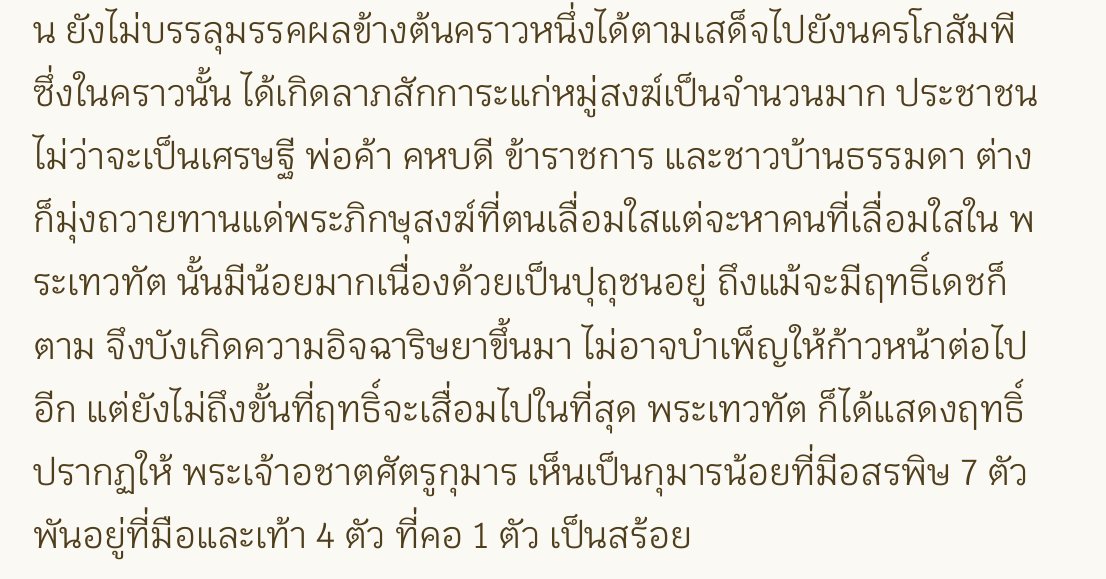น ยังไม่บรรลุมรรคผลข้างต้นคราวหนึ่งได้ตามเสด็จไปยังนครโกสัมพี ซึ่งในคราวนั้น ได้เกิดลาภสักการะแก่หมู่สงฆ์เป็นจำนวนมาก ประชาชนไม่ว่าจะเป็นเศรษฐี พ่อค้า คหบดี ข้าราชการ และชาวบ้านธรรมดา ต่างก็มุ่งถวายทานแด่พระภิกษุสงฆ์ที่ตนเลื่อมใสแต่จะหาคนที่เลื่อมใสใน พระเทวทัต นั้นมีน้อยมากเนื่องด้วยเป็นปุถุชนอยู่ ถึงแม้จะมีฤทธิ์เดชก็ตาม จึงบังเกิดความอิจฉาริษยาขึ้นมา ไม่อาจบำเพ็ญให้ก้าวหน้าต่อไปอีก แต่ยังไม่ถึงขั้นที่ฤทธิ์จะเสื่อมไปในที่สุด พระเทวทัต ก็ได้แสดงฤทธิ์ปรากฏให้ พระเจ้าอชาตศัตรูกุมาร เห็นเป็นกุมารน้อยที่มีอสรพิษ 7 ตัว พันอยู่ที่มือและเท้า 4 ตัว ที่คอ 1 ตัว เป็นสร้อย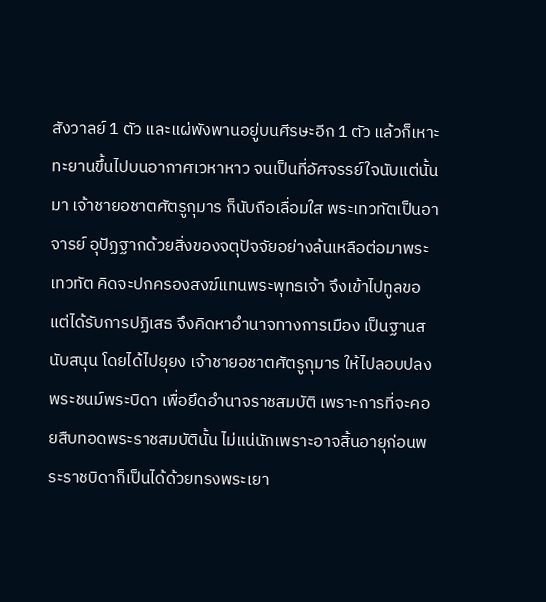สังวาลย์ 1 ตัว และแผ่พังพานอยู่บนศีรษะอีก 1 ตัว แล้วก็เหาะทะยานขึ้นไปบนอากาศเวหาหาว จนเป็นที่อัศจรรย์ใจนับแต่นั้นมา เจ้าชายอชาตศัตรูกุมาร ก็นับถือเลื่อมใส พระเทวทัตเป็นอาจารย์ อุปัฏฐากด้วยสิ่งของจตุปัจจัยอย่างล้นเหลือต่อมาพระเทวทัต คิดจะปกครองสงฆ์แทนพระพุทธเจ้า จึงเข้าไปทูลขอแต่ได้รับการปฏิเสธ จึงคิดหาอำนาจทางการเมือง เป็นฐานสนับสนุน โดยได้ไปยุยง เจ้าชายอชาตศัตรูกุมาร ให้ไปลอบปลงพระชนม์พระบิดา เพื่อยึดอำนาจราชสมบัติ เพราะการที่จะคอยสืบทอดพระราชสมบัตินั้น ไม่แน่นักเพราะอาจสิ้นอายุก่อนพระราชบิดาก็เป็นได้ด้วยทรงพระเยา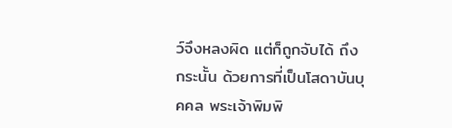ว์จึงหลงผิด แต่ก็ถูกจับได้ ถึงกระนั้น ด้วยการที่เป็นโสดาบันบุคคล พระเจ้าพิมพิ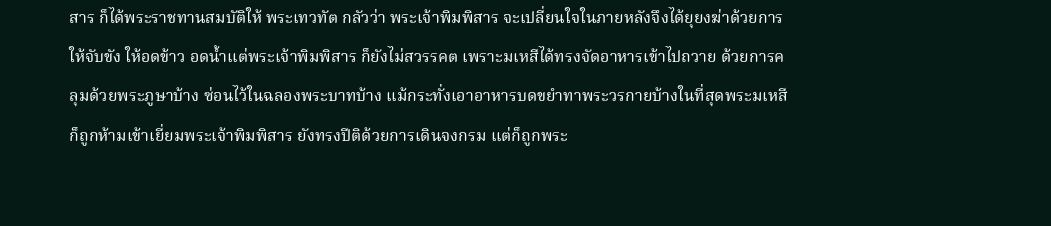สาร ก็ได้พระราชทานสมบัติให้ พระเทวทัต กลัวว่า พระเจ้าพิมพิสาร จะเปลี่ยนใจในภายหลังจึงได้ยุยงฆ่าด้วยการให้จับขัง ให้อดข้าว อดน้ำแต่พระเจ้าพิมพิสาร ก็ยังไม่สวรรคต เพราะมเหสีได้ทรงจัดอาหารเข้าไปถวาย ด้วยการคลุมด้วยพระภูษาบ้าง ซ่อนไว้ในฉลองพระบาทบ้าง แม้กระทั่งเอาอาหารบดขยำทาพระวรกายบ้างในที่สุดพระมเหสี ก็ถูกห้ามเข้าเยี่ยมพระเจ้าพิมพิสาร ยังทรงปีติด้วยการเดินจงกรม แต่ก็ถูกพระ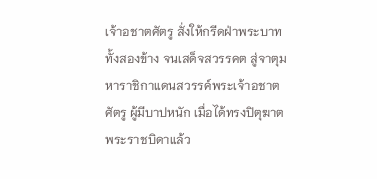เจ้าอชาตศัตรู สั่งให้กรีดฝ่าพระบาททั้งสองข้าง จนเสด็จสวรรคต สู่จาตุมหาราชิกาแดนสวรรค์พระเจ้าอชาตศัตรู ผู้มีบาปหนัก เมื่อได้ทรงปิตุฆาตพระราชบิดาแล้ว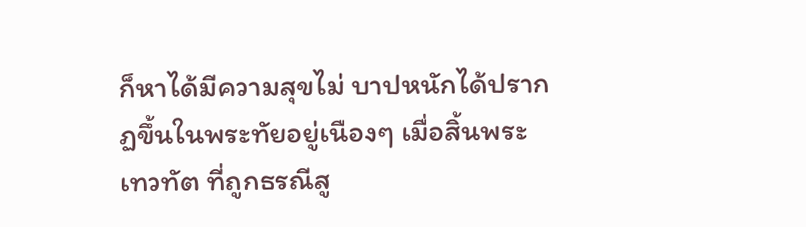ก็หาได้มีความสุขไม่ บาปหนักได้ปรากฏขึ้นในพระทัยอยู่เนืองๆ เมื่อสิ้นพระเทวทัต ที่ถูกธรณีสู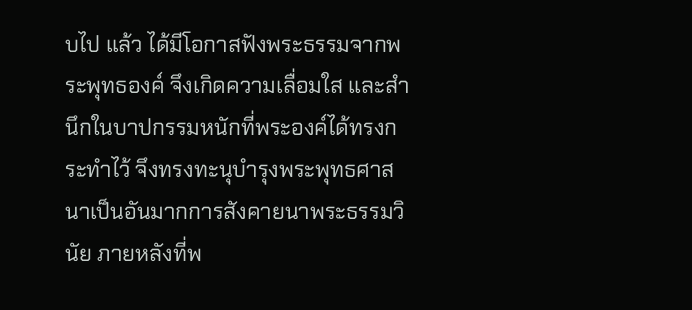บไป แล้ว ได้มีโอกาสฟังพระธรรมจากพระพุทธองค์ จึงเกิดความเลื่อมใส และสำนึกในบาปกรรมหนักที่พระองค์ได้ทรงกระทำไว้ จึงทรงทะนุบำรุงพระพุทธศาสนาเป็นอันมากการสังคายนาพระธรรมวินัย ภายหลังที่พ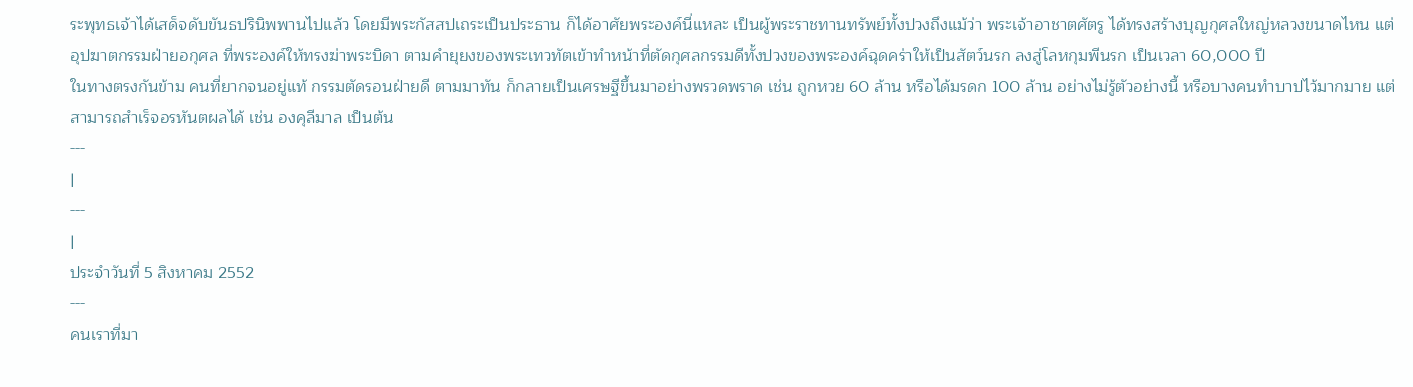ระพุทธเจ้าได้เสด็จดับขันธปรินิพพานไปแล้ว โดยมีพระกัสสปเถระเป็นประธาน ก็ได้อาศัยพระองค์นี่แหละ เป็นผู้พระราชทานทรัพย์ทั้งปวงถึงแม้ว่า พระเจ้าอาชาตศัตรู ได้ทรงสร้างบุญกุศลใหญ่หลวงขนาดไหน แต่อุปฆาตกรรมฝ่ายอกุศล ที่พระองค์ให้ทรงฆ่าพระบิดา ตามคำยุยงของพระเทวทัตเข้าทำหน้าที่ตัดกุศลกรรมดีทั้งปวงของพระองค์ฉุดคร่าให้เป็นสัตว์นรก ลงสู่โลหกุมพีนรก เป็นเวลา 60,000 ปี
ในทางตรงกันข้าม คนที่ยากจนอยู่แท้ กรรมตัดรอนฝ่ายดี ตามมาทัน ก็กลายเป็นเศรษฐีขึ้นมาอย่างพรวดพราด เช่น ถูกหวย 60 ล้าน หรือได้มรดก 100 ล้าน อย่างไม่รู้ตัวอย่างนี้ หรือบางคนทำบาปไว้มากมาย แต่สามารถสำเร็จอรหันตผลได้ เช่น องคุลีมาล เป็นต้น
---
|
---
|
ประจำวันที่ 5 สิงหาคม 2552
---
คนเราที่มา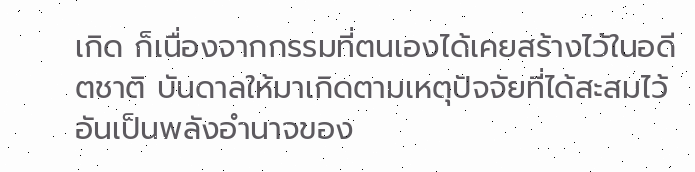เกิด ก็เนื่องจากกรรมที่ตนเองได้เคยสร้างไว้ในอดีตชาติ บันดาลให้มาเกิดตามเหตุปัจจัยที่ได้สะสมไว้ อันเป็นพลังอำนาจของ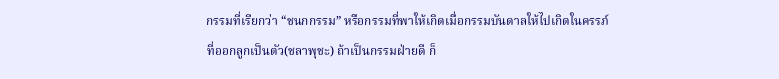กรรมที่เรียกว่า “ชนกกรรม” หรือกรรมที่พาให้เกิดเมื่อกรรมบันดาลให้ไปเกิดในครรภ์
ที่ออกลูกเป็นตัว(ชลาพุชะ) ถ้าเป็นกรรมฝ่ายดี ก็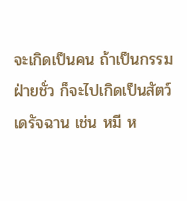จะเกิดเป็นคน ถ้าเป็นกรรมฝ่ายชั่ว ก็จะไปเกิดเป็นสัตว์เดรัจฉาน เช่น หมี ห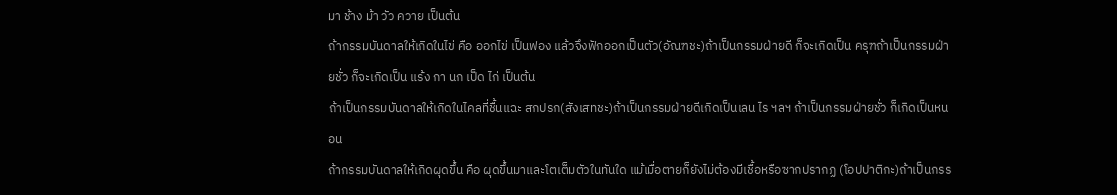มา ช้าง ม้า วัว ควาย เป็นต้น
ถ้ากรรมบันดาลให้เกิดในไข่ คือ ออกไข่ เป็นฟอง แล้วจึงฟักออกเป็นตัว(อัณฑชะ)ถ้าเป็นกรรมฝ่ายดี ก็จะเกิดเป็น ครุฑถ้าเป็นกรรมฝ่ายชั่ว ก็จะเกิดเป็น แร้ง กา นก เป็ด ไก่ เป็นต้น
ถ้าเป็นกรรมบันดาลให้เกิดในไคลที่ชื้นแฉะ สกปรก(สังเสทชะ)ถ้าเป็นกรรมฝ่ายดีเกิดเป็นเลน ไร ฯลฯ ถ้าเป็นกรรมฝ่ายชั่ว ก็เกิดเป็นหนอน
ถ้ากรรมบันดาลให้เกิดผุดขึ้น คือ ผุดขึ้นมาและโตเต็มตัวในทันใด แม้เมื่อตายก็ยังไม่ต้องมีเชื้อหรือซากปรากฏ (โอปปาติกะ)ถ้าเป็นกรร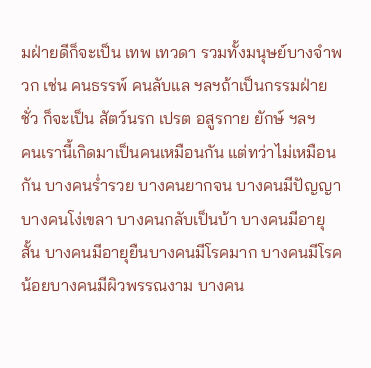มฝ่ายดีก็จะเป็น เทพ เทวดา รวมทั้งมนุษย์บางจำพวก เช่น คนธรรพ์ คนลับแล ฯลฯถ้าเป็นกรรมฝ่ายชั่ว ก็จะเป็น สัตว์นรก เปรต อสูรกาย ยักษ์ ฯลฯ
คนเรานี้เกิดมาเป็นคนเหมือนกัน แต่ทว่าไม่เหมือนกัน บางคนร่ำรวย บางคนยากจน บางคนมีปัญญา บางคนโง่เขลา บางคนกลับเป็นบ้า บางคนมีอายุสั้น บางคนมีอายุยืนบางคนมีโรคมาก บางคนมีโรคน้อยบางคนมีผิวพรรณงาม บางคน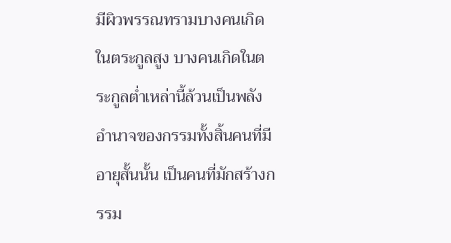มีผิวพรรณทรามบางคนเกิดในตระกูลสูง บางคนเกิดในตระกูลต่ำเหล่านี้ล้วนเป็นพลังอำนาจของกรรมทั้งสิ้นคนที่มีอายุสั้นนั้น เป็นคนที่มักสร้างกรรม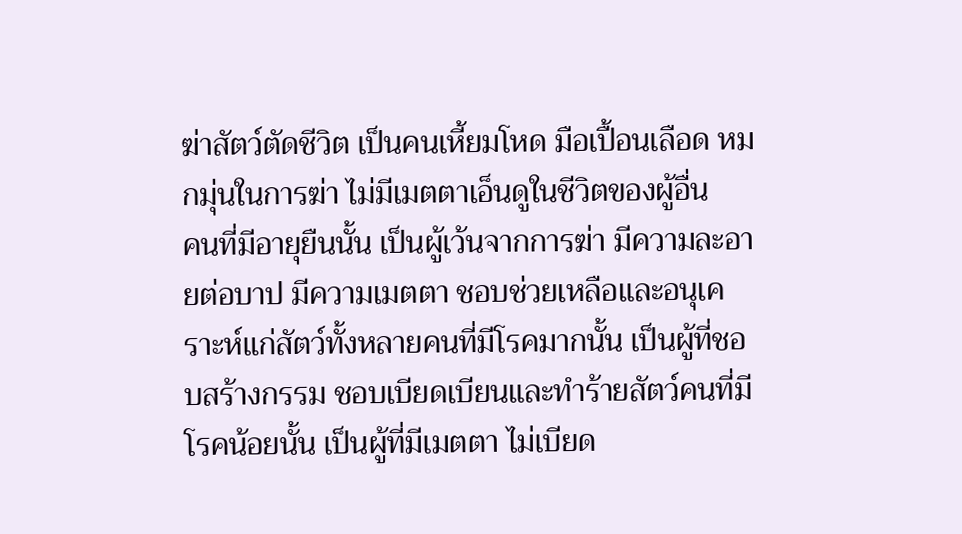ฆ่าสัตว์ตัดชีวิต เป็นคนเหี้ยมโหด มือเปื้อนเลือด หมกมุ่นในการฆ่า ไม่มีเมตตาเอ็นดูในชีวิตของผู้อื่น
คนที่มีอายุยืนนั้น เป็นผู้เว้นจากการฆ่า มีความละอายต่อบาป มีความเมตตา ชอบช่วยเหลือและอนุเคราะห์แก่สัตว์ทั้งหลายคนที่มีโรคมากนั้น เป็นผู้ที่ชอบสร้างกรรม ชอบเบียดเบียนและทำร้ายสัตว์คนที่มีโรคน้อยนั้น เป็นผู้ที่มีเมตตา ไม่เบียด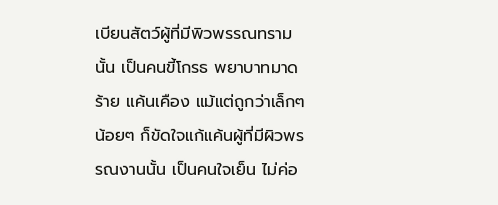เบียนสัตว์ผู้ที่มีพิวพรรณทรามนั้น เป็นคนขี้โกรธ พยาบาทมาดร้าย แค้นเคือง แม้แต่ถูกว่าเล็กๆ น้อยๆ ก็ขัดใจแก้แค้นผู้ที่มีผิวพรรณงานนั้น เป็นคนใจเย็น ไม่ค่อ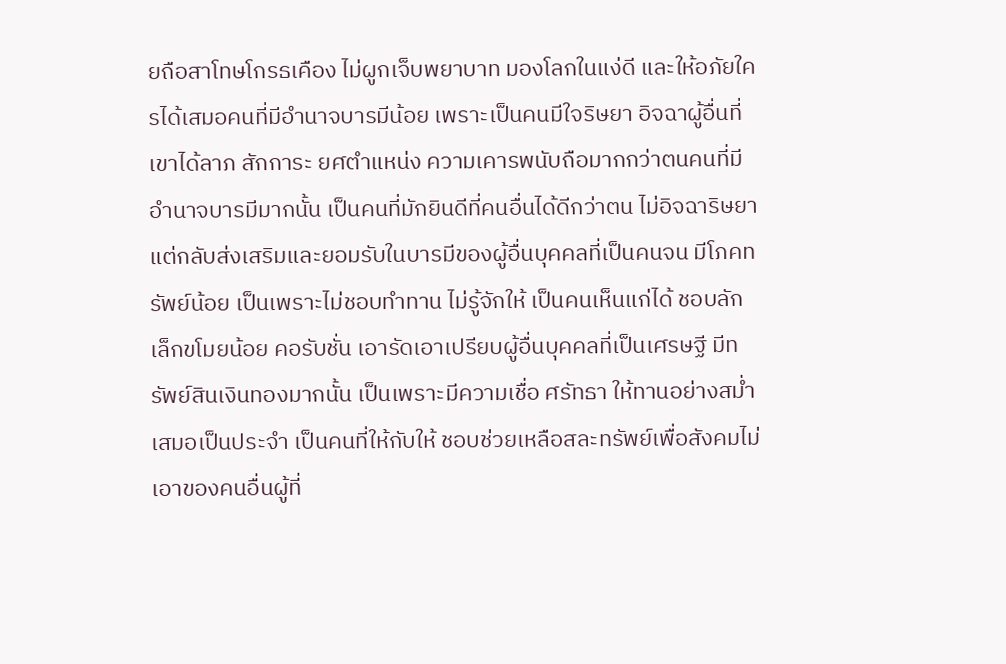ยถือสาโทษโกรธเคือง ไม่ผูกเจ็บพยาบาท มองโลกในแง่ดี และให้อภัยใครได้เสมอคนที่มีอำนาจบารมีน้อย เพราะเป็นคนมีใจริษยา อิจฉาผู้อื่นที่เขาได้ลาภ สักการะ ยศตำแหน่ง ความเคารพนับถือมากกว่าตนคนที่มีอำนาจบารมีมากนั้น เป็นคนที่มักยินดีที่คนอื่นได้ดีกว่าตน ไม่อิจฉาริษยา แต่กลับส่งเสริมและยอมรับในบารมีของผู้อื่นบุคคลที่เป็นคนจน มีโภคทรัพย์น้อย เป็นเพราะไม่ชอบทำทาน ไม่รู้จักให้ เป็นคนเห็นแก่ได้ ชอบลักเล็กขโมยน้อย คอรับชั่น เอารัดเอาเปรียบผู้อื่นบุคคลที่เป็นเศรษฐี มีทรัพย์สินเงินทองมากนั้น เป็นเพราะมีความเชื่อ ศรัทธา ให้ทานอย่างสม่ำเสมอเป็นประจำ เป็นคนที่ให้กับให้ ชอบช่วยเหลือสละทรัพย์เพื่อสังคมไม่เอาของคนอื่นผู้ที่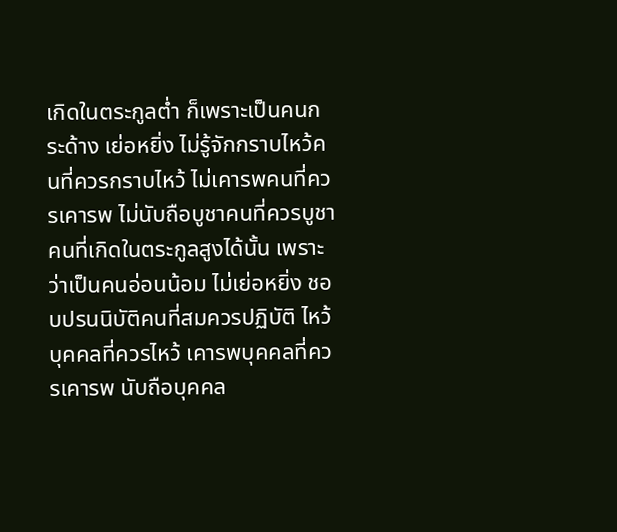เกิดในตระกูลต่ำ ก็เพราะเป็นคนกระด้าง เย่อหยิ่ง ไม่รู้จักกราบไหว้คนที่ควรกราบไหว้ ไม่เคารพคนที่ควรเคารพ ไม่นับถือบูชาคนที่ควรบูชาคนที่เกิดในตระกูลสูงได้นั้น เพราะว่าเป็นคนอ่อนน้อม ไม่เย่อหยิ่ง ชอบปรนนิบัติคนที่สมควรปฏิบัติ ไหว้บุคคลที่ควรไหว้ เคารพบุคคลที่ควรเคารพ นับถือบุคคล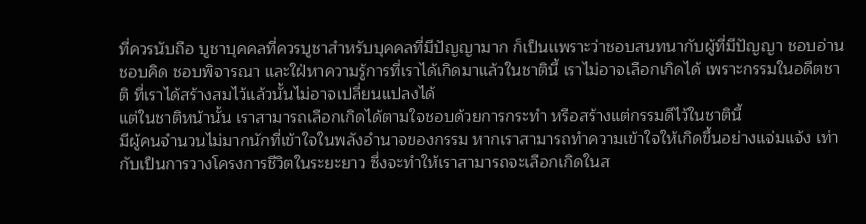ที่ควรนับถือ บูชาบุคคลที่ควรบูชาสำหรับบุคคลที่มีปัญญามาก ก็เป็นเเพราะว่าชอบสนทนากับผู้ที่มีปัญญา ชอบอ่าน ชอบคิด ชอบพิจารณา และใฝ่หาความรู้การที่เราได้เกิดมาแล้วในชาตินี้ เราไม่อาจเลือกเกิดได้ เพราะกรรมในอดีตชาติ ที่เราได้สร้างสมไว้แล้วนั้นไม่อาจเปลี่ยนแปลงได้
แต่ในชาติหน้านั้น เราสามารถเลือกเกิดได้ตามใจชอบด้วยการกระทำ หรือสร้างแต่กรรมดีไว้ในชาตินี้
มีผู้คนจำนวนไม่มากนักที่เข้าใจในพลังอำนาจของกรรม หากเราสามารถทำความเข้าใจให้เกิดขึ้นอย่างแจ่มแจ้ง เท่ากับเป็นการวางโครงการชีวิตในระยะยาว ซึ่งจะทำให้เราสามารถจะเลือกเกิดในส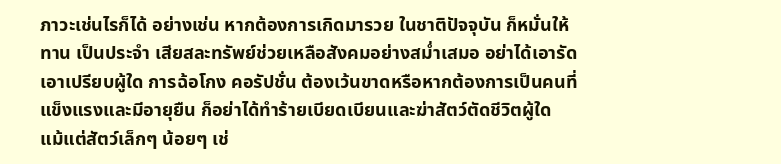ภาวะเช่นไรก็ได้ อย่างเช่น หากต้องการเกิดมารวย ในชาติปัจจุบัน ก็หมั่นให้ทาน เป็นประจำ เสียสละทรัพย์ช่วยเหลือสังคมอย่างสม่ำเสมอ อย่าได้เอารัดเอาเปรียบผู้ใด การฉ้อโกง คอรัปชั่น ต้องเว้นขาดหรือหากต้องการเป็นคนที่แข็งแรงและมีอายุยืน ก็อย่าได้ทำร้ายเบียดเบียนและฆ่าสัตว์ตัดชีวิตผู้ใด แม้แต่สัตว์เล็กๆ น้อยๆ เช่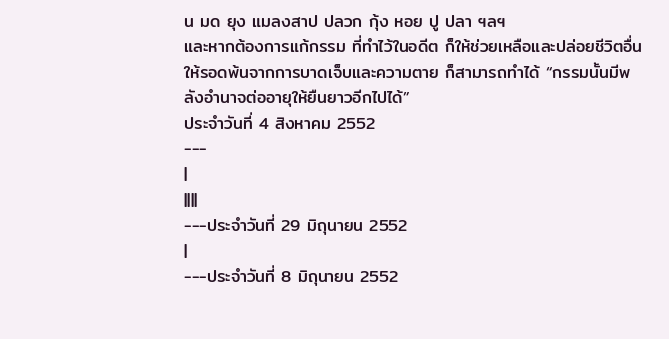น มด ยุง แมลงสาป ปลวก กุ้ง หอย ปู ปลา ฯลฯ
และหากต้องการแก้กรรม ที่ทำไว้ในอดีต ก็ให้ช่วยเหลือและปล่อยชีวิตอื่นให้รอดพ้นจากการบาดเจ็บและความตาย ก็สามารถทำได้ “กรรมนั้นมีพลังอำนาจต่ออายุให้ยืนยาวอีกไปได้”
ประจำวันที่ 4 สิงหาคม 2552
---
|
||||
---ประจำวันที่ 29 มิถุนายน 2552
|
---ประจำวันที่ 8 มิถุนายน 2552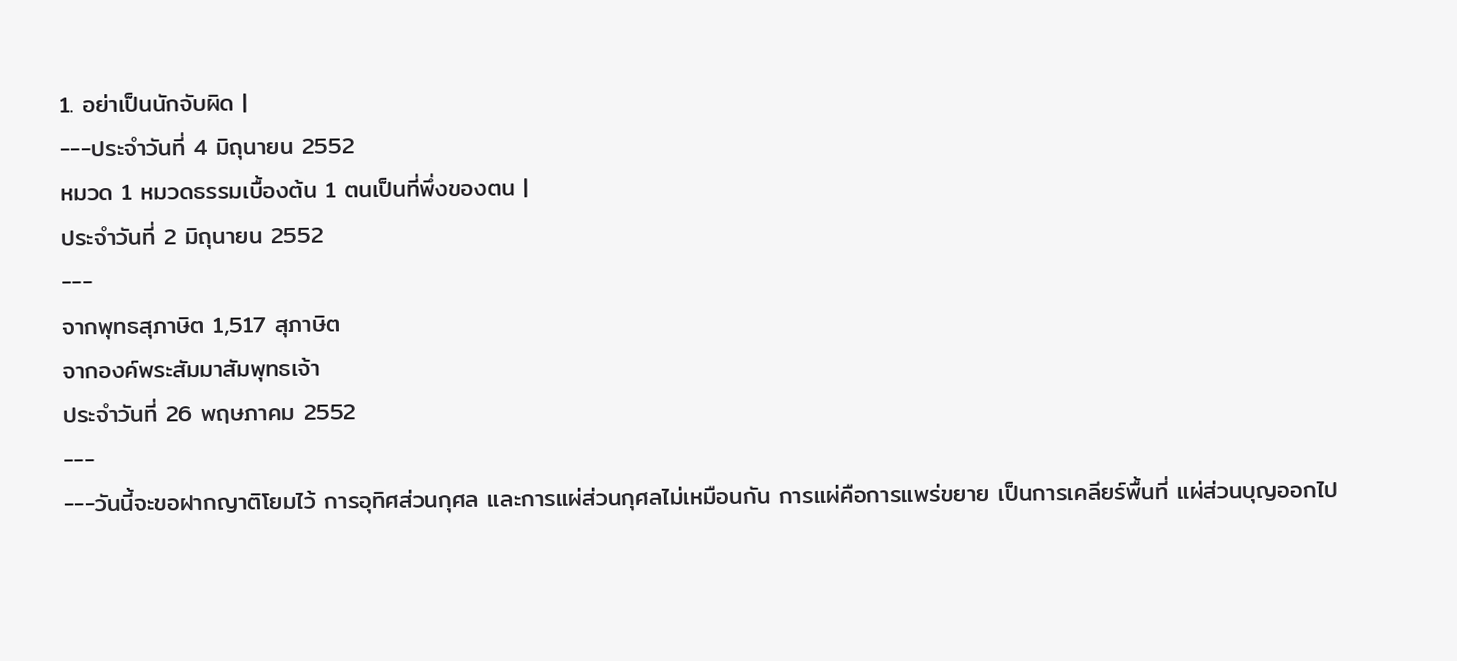1. อย่าเป็นนักจับผิด |
---ประจำวันที่ 4 มิถุนายน 2552
หมวด 1 หมวดธรรมเบื้องต้น 1 ตนเป็นที่พึ่งของตน |
ประจำวันที่ 2 มิถุนายน 2552
---
จากพุทธสุภาษิต 1,517 สุภาษิต
จากองค์พระสัมมาสัมพุทธเจ้า
ประจำวันที่ 26 พฤษภาคม 2552
---
---วันนี้จะขอฝากญาติโยมไว้ การอุทิศส่วนกุศล และการแผ่ส่วนกุศลไม่เหมือนกัน การแผ่คือการแพร่ขยาย เป็นการเคลียร์พื้นที่ แผ่ส่วนบุญออกไป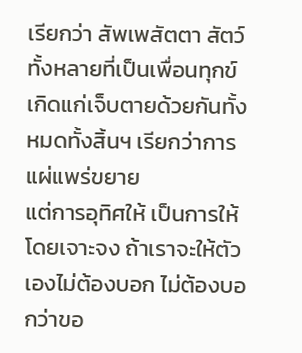เรียกว่า สัพเพสัตตา สัตว์ทั้งหลายที่เป็นเพื่อนทุกข์ เกิดแก่เจ็บตายด้วยกันทั้งหมดทั้งสิ้นฯ เรียกว่าการแผ่แพร่ขยาย
แต่การอุทิศให้ เป็นการให้โดยเจาะจง ถ้าเราจะให้ตัวเองไม่ต้องบอก ไม่ต้องบอกว่าขอ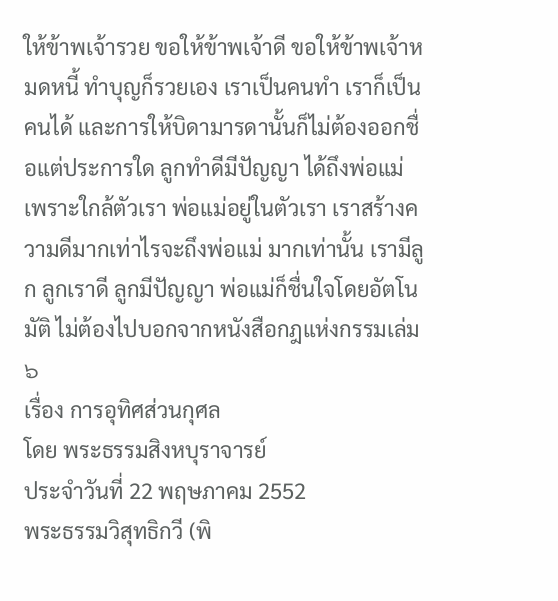ให้ข้าพเจ้ารวย ขอให้ข้าพเจ้าดี ขอให้ข้าพเจ้าหมดหนี้ ทำบุญก็รวยเอง เราเป็นคนทำ เราก็เป็นคนได้ และการให้บิดามารดานั้นก็ไม่ต้องออกชื่อแต่ประการใด ลูกทำดีมีปัญญา ได้ถึงพ่อแม่ เพราะใกล้ตัวเรา พ่อแม่อยู่ในตัวเรา เราสร้างความดีมากเท่าไรจะถึงพ่อแม่ มากเท่านั้น เรามีลูก ลูกเราดี ลูกมีปัญญา พ่อแม่ก็ชื่นใจโดยอัตโนมัติ ไม่ต้องไปบอกจากหนังสือกฎแห่งกรรมเล่ม ๖
เรื่อง การอุทิศส่วนกุศล
โดย พระธรรมสิงหบุราจารย์
ประจำวันที่ 22 พฤษภาคม 2552
พระธรรมวิสุทธิกวี (พิ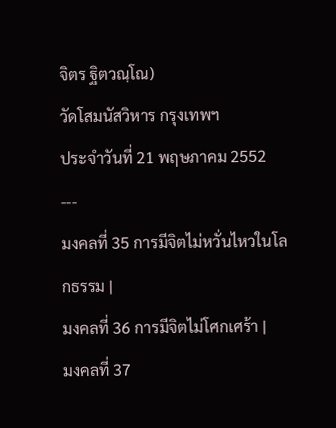จิตร ฐิตวณฺโณ)
วัดโสมนัสวิหาร กรุงเทพฯ
ประจำวันที่ 21 พฤษภาคม 2552
---
มงคลที่ 35 การมีจิตไม่หวั่นไหวในโลกธรรม |
มงคลที่ 36 การมีจิตไม่โศกเศร้า |
มงคลที่ 37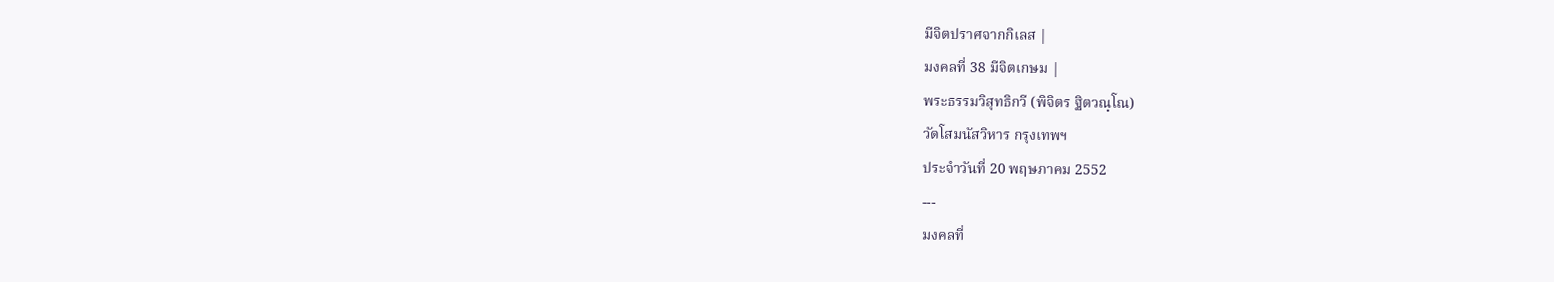มีจิตปราศจากกิเลส |
มงคลที่ 38 มีจิตเกษม |
พระธรรมวิสุทธิกวี (พิจิตร ฐิตวณฺโณ)
วัดโสมนัสวิหาร กรุงเทพฯ
ประจำวันที่ 20 พฤษภาคม 2552
---
มงคลที่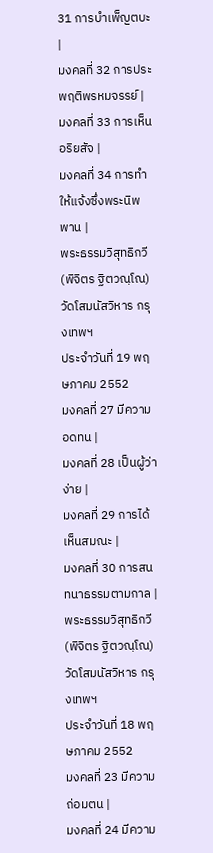31 การบำเพ็ญตบะ |
มงคลที่ 32 การประพฤติพรหมจรรย์ |
มงคลที่ 33 การเห็นอริยสัจ |
มงคลที่ 34 การทำให้แจ้งซึ่งพระนิพพาน |
พระธรรมวิสุทธิกวี (พิจิตร ฐิตวณฺโณ)
วัดโสมนัสวิหาร กรุงเทพฯ
ประจำวันที่ 19 พฤษภาคม 2552
มงคลที่ 27 มีความอดทน |
มงคลที่ 28 เป็นผู้ว่าง่าย |
มงคลที่ 29 การได้เห็นสมณะ |
มงคลที่ 30 การสนทนาธรรมตามกาล |
พระธรรมวิสุทธิกวี (พิจิตร ฐิตวณฺโณ)
วัดโสมนัสวิหาร กรุงเทพฯ
ประจำวันที่ 18 พฤษภาคม 2552
มงคลที่ 23 มีความถ่อมตน |
มงคลที่ 24 มีความ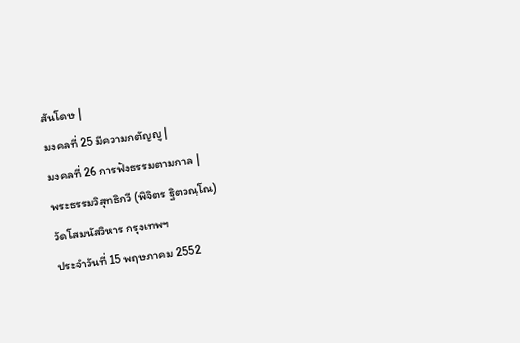สันโดษ |
มงคลที่ 25 มีความกตัญญู |
มงคลที่ 26 การฟังธรรมตามกาล |
พระธรรมวิสุทธิกวี (พิจิตร ฐิตวณฺโณ)
วัดโสมนัสวิหาร กรุงเทพฯ
ประจำวันที่ 15 พฤษภาคม 2552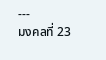---
มงคลที่ 23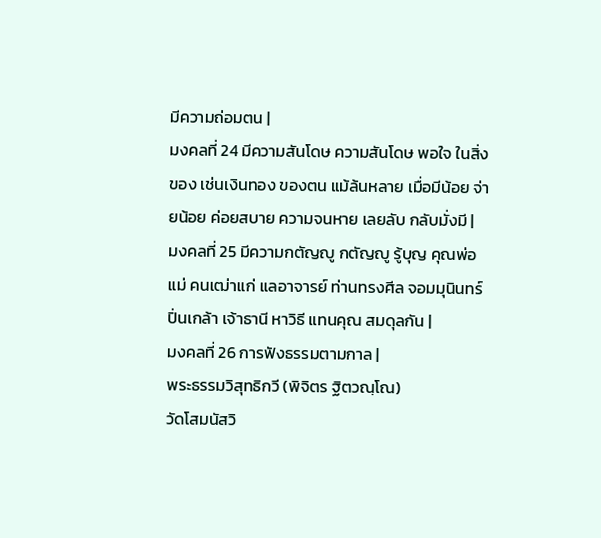มีความถ่อมตน |
มงคลที่ 24 มีความสันโดษ ความสันโดษ พอใจ ในสิ่งของ เช่นเงินทอง ของตน แม้ล้นหลาย เมื่อมีน้อย จ่ายน้อย ค่อยสบาย ความจนหาย เลยลับ กลับมั่งมี |
มงคลที่ 25 มีความกตัญญู กตัญญู รู้บุญ คุณพ่อแม่ คนเฒ่าแก่ แลอาจารย์ ท่านทรงศีล จอมมุนินทร์ ปิ่นเกล้า เจ้าธานี หาวิธี แทนคุณ สมดุลกัน |
มงคลที่ 26 การฟังธรรมตามกาล |
พระธรรมวิสุทธิกวี (พิจิตร ฐิตวณฺโณ)
วัดโสมนัสวิ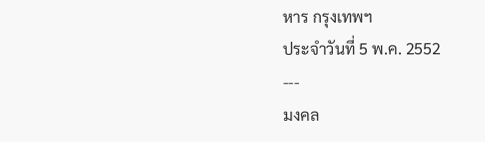หาร กรุงเทพฯ
ประจำวันที่ 5 พ.ค. 2552
---
มงคล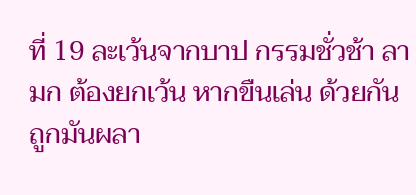ที่ 19 ละเว้นจากบาป กรรมชั่วช้า ลามก ต้องยกเว้น หากขืนเล่น ด้วยกัน ถูกมันผลา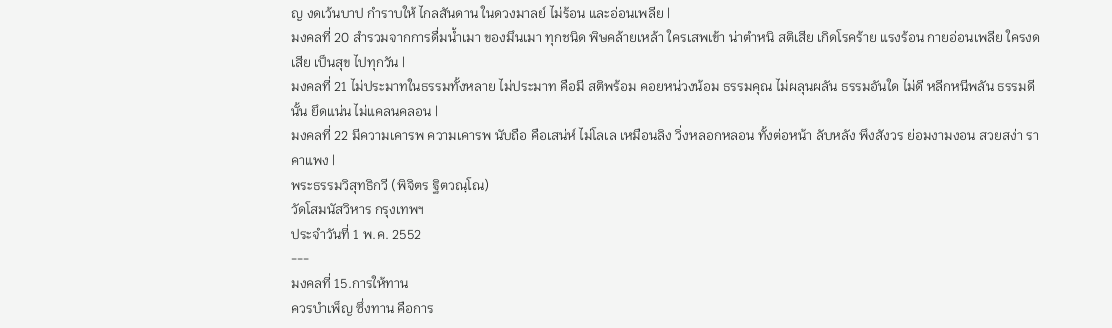ญ งดเว้นบาป กำราบให้ ไกลสันดาน ในดวงมาลย์ ไม่ร้อน และอ่อนเพลีย |
มงคลที่ 20 สำรวมจากการดื่มน้ำเมา ของมึนเมา ทุกชนิด พิษคล้ายเหล้า ใครเสพเข้า น่าตำหนิ สติเสีย เกิดโรคร้าย แรงร้อน กายอ่อนเพลีย ใครงดเสีย เป็นสุข ไปทุกวัน |
มงคลที่ 21 ไม่ประมาทในธรรมทั้งหลาย ไม่ประมาท คือมี สติพร้อม คอยหน่วงน้อม ธรรมคุณ ไม่ผลุนผลัน ธรรมอันใด ไม่ดี หลีกหนีพลัน ธรรมดีนั้น ยึดแน่น ไม่แคลนคลอน |
มงคลที่ 22 มีความเคารพ ความเคารพ นับถือ คือเสน่ห์ ไม่โลเล เหมือนลิง วิ่งหลอกหลอน ทั้งต่อหน้า ลับหลัง พึงสังวร ย่อมงามงอน สวยสง่า ราคาแพง |
พระธรรมวิสุทธิกวี (พิจิตร ฐิตวณฺโณ)
วัดโสมนัสวิหาร กรุงเทพฯ
ประจำวันที่ 1 พ.ค. 2552
---
มงคลที่ 15.การให้ทาน
ควรบำเพ็ญ ซึ่งทาน คือการ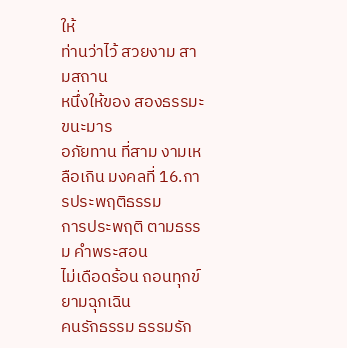ให้
ท่านว่าไว้ สวยงาม สามสถาน
หนึ่งให้ของ สองธรรมะ ขนะมาร
อภัยทาน ที่สาม งามเหลือเกิน มงคลที่ 16.การประพฤติธรรม
การประพฤติ ตามธรรม คำพระสอน
ไม่เดือดร้อน ถอนทุกข์ ยามฉุกเฉิน
คนรักธรรม ธรรมรัก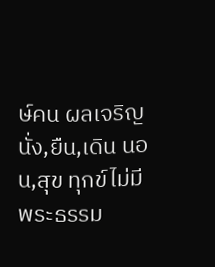ษ์คน ผลเจริญ
นั่ง,ยืน,เดิน นอน,สุข ทุกข์ไม่มี
พระธรรม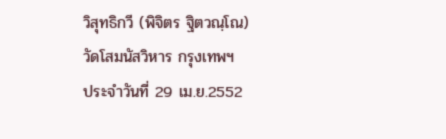วิสุทธิกวี (พิจิตร ฐิตวณฺโณ)
วัดโสมนัสวิหาร กรุงเทพฯ
ประจำวันที่ 29 เม.ย.2552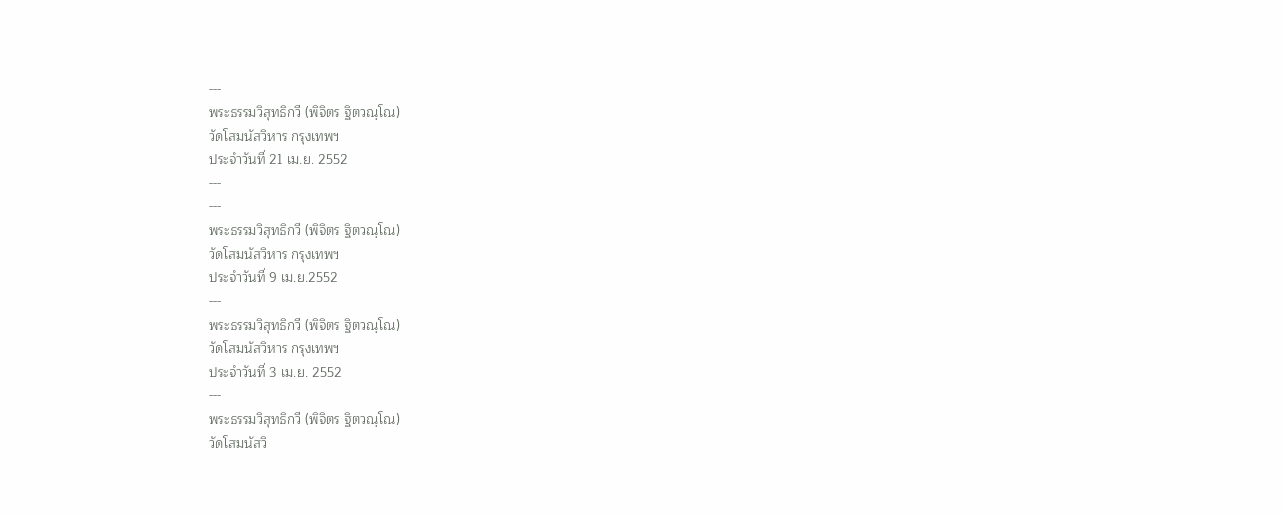---
พระธรรมวิสุทธิกวี (พิจิตร ฐิตวณฺโณ)
วัดโสมนัสวิหาร กรุงเทพฯ
ประจำวันที่ 21 เม.ย. 2552
---
---
พระธรรมวิสุทธิกวี (พิจิตร ฐิตวณฺโณ)
วัดโสมนัสวิหาร กรุงเทพฯ
ประจำวันที่ 9 เม.ย.2552
---
พระธรรมวิสุทธิกวี (พิจิตร ฐิตวณฺโณ)
วัดโสมนัสวิหาร กรุงเทพฯ
ประจำวันที่ 3 เม.ย. 2552
---
พระธรรมวิสุทธิกวี (พิจิตร ฐิตวณฺโณ)
วัดโสมนัสวิ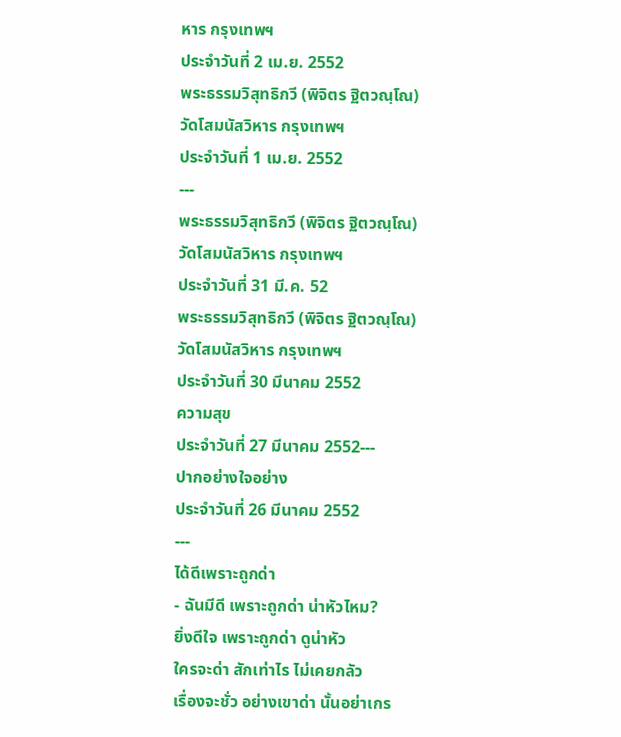หาร กรุงเทพฯ
ประจำวันที่ 2 เม.ย. 2552
พระธรรมวิสุทธิกวี (พิจิตร ฐิตวณฺโณ)
วัดโสมนัสวิหาร กรุงเทพฯ
ประจำวันที่ 1 เม.ย. 2552
---
พระธรรมวิสุทธิกวี (พิจิตร ฐิตวณฺโณ)
วัดโสมนัสวิหาร กรุงเทพฯ
ประจำวันที่ 31 มี.ค. 52
พระธรรมวิสุทธิกวี (พิจิตร ฐิตวณฺโณ)
วัดโสมนัสวิหาร กรุงเทพฯ
ประจำวันที่ 30 มีนาคม 2552
ความสุข
ประจำวันที่ 27 มีนาคม 2552---
ปากอย่างใจอย่าง
ประจำวันที่ 26 มีนาคม 2552
---
ได้ดีเพราะถูกด่า
- ฉันมีดี เพราะถูกด่า น่าหัวไหม?
ยิ่งดีใจ เพราะถูกด่า ดูน่าหัว
ใครจะด่า สักเท่าไร ไม่เคยกลัว
เรื่องจะชั่ว อย่างเขาด่า นั้นอย่าเกร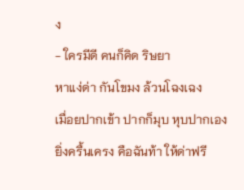ง
- ใครมีดี คนก็คิด ริษยา
หาแง่ด่า กันโขมง ล้วนโฉงเฉง
เมื่อยปากเข้า ปากก็มุบ หุบปากเอง
ยิ่งครื้นเครง คือฉันท้า ให้ด่าฟรี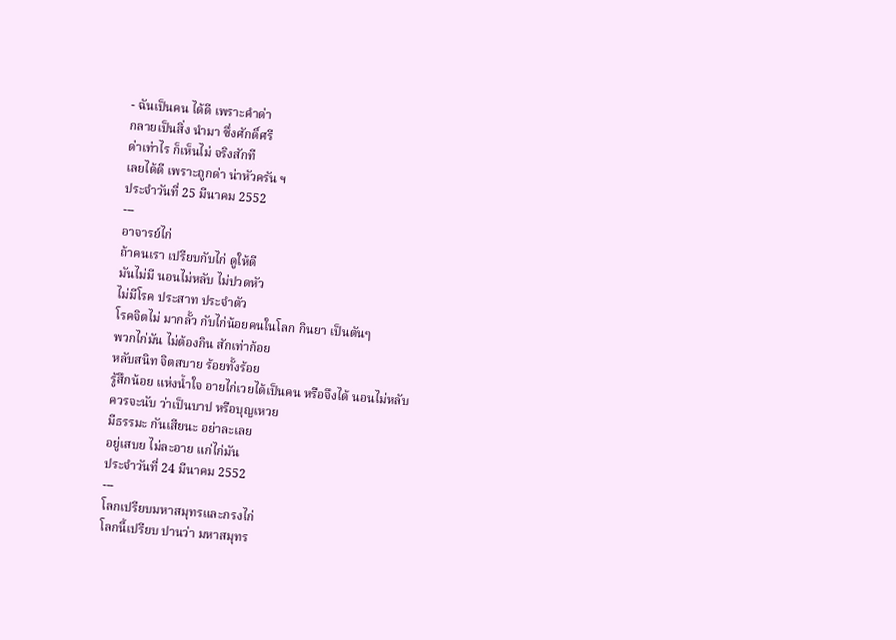- ฉันเป็นคน ได้ดี เพราะคำด่า
กลายเป็นสิ่ง นำมา ซึ่งศักดิ์ศรี
ด่าเท่าไร ก็เห็นไม่ จริงสักที
เลยได้ดี เพราะถูกด่า น่าหัวครัน ฯ
ประจำวันที่ 25 มีนาคม 2552
---
อาจารย์ไก่
ถ้าคนเรา เปรียบกับไก่ ดูให้ดี
มันไม่มี นอนไม่หลับ ไม่ปวดหัว
ไม่มีโรค ประสาท ประจำตัว
โรคจิตไม่ มากลั้ว กับไก่น้อยคนในโลก กินยา เป็นตันๆ
พวกไก่มัน ไม่ต้องกิน สักเท่าก้อย
หลับสนิท จิตสบาย ร้อยทั้งร้อย
รู้สึกน้อย แห่งน้ำใจ อายไก่เวยได้เป็นคน หรือจึงได้ นอนไม่หลับ
ควรจะนับ ว่าเป็นบาป หรือบุญเหวย
มีธรรมะ กันเสียนะ อย่าละเลย
อยู่เสบย ไม่ละอาย แก่ไก่มัน
ประจำวันที่ 24 มีนาคม 2552
---
โลกเปรียบมหาสมุทรและกรงไก่
โลกนี้เปรียบ ปานว่า มหาสมุทร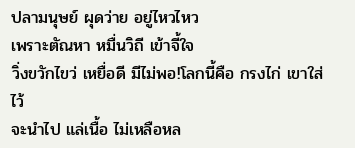ปลามนุษย์ ผุดว่าย อยู่ไหวไหว
เพราะตัณหา หมื่นวิถี เข้าจี้ใจ
วิ่งขวักไขว่ เหยื่อดี มีไม่พอ!โลกนี้คือ กรงไก่ เขาใส่ไว้
จะนำไป แล่เนื้อ ไม่เหลือหล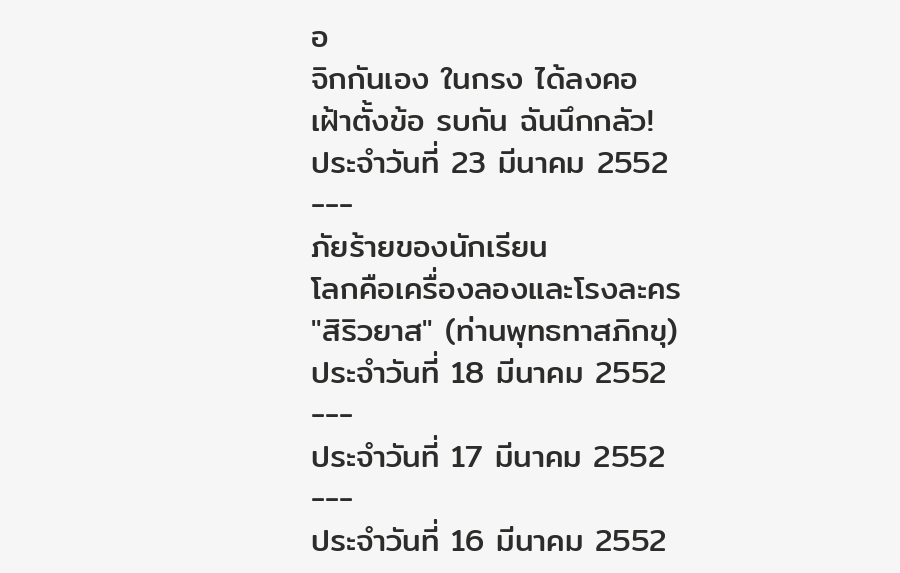อ
จิกกันเอง ในกรง ได้ลงคอ
เฝ้าตั้งข้อ รบกัน ฉันนึกกลัว!
ประจำวันที่ 23 มีนาคม 2552
---
ภัยร้ายของนักเรียน
โลกคือเครื่องลองและโรงละคร
"สิริวยาส" (ท่านพุทธทาสภิกขุ)
ประจำวันที่ 18 มีนาคม 2552
---
ประจำวันที่ 17 มีนาคม 2552
---
ประจำวันที่ 16 มีนาคม 2552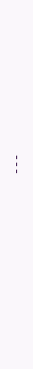---